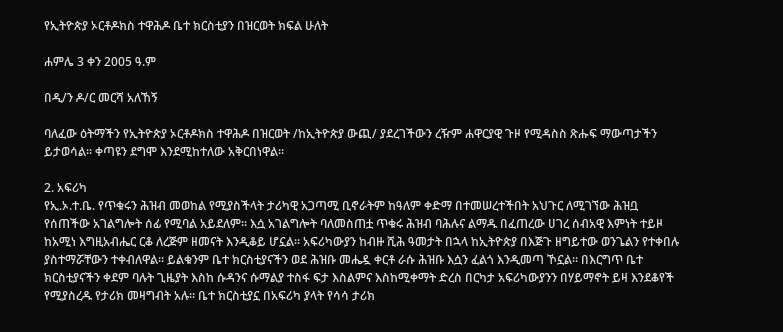የኢትዮጵያ ኦርቶዶክስ ተዋሕዶ ቤተ ክርስቲያን በዝርወት ክፍል ሁለት

ሐምሌ 3 ቀን 2005 ዓ.ም

በዲ/ን ዶ/ር መርሻ አለኸኝ

ባለፈው ዕትማችን የኢትዮጵያ ኦርቶዶክስ ተዋሕዶ በዝርወት /ከኢትዮጵያ ውጪ/ ያደረገችውን ረዥም ሐዋርያዊ ጉዞ የሚዳስስ ጽሑፍ ማውጣታችን ይታወሳል፡፡ ቀጣዩን ደግሞ እንደሚከተለው አቅርበነዋል፡፡

2. አፍሪካ
የኢ.ኦ.ተ.ቤ. የጥቁሩን ሕዝብ መወከል የሚያስችላት ታሪካዊ አጋጣሚ ቢኖራትም ከዓለም ቀድማ በተመሠረተችበት አህጉር ለሚገኘው ሕዝቧ የሰጠችው አገልግሎት ሰፊ የሚባል አይደለም፡፡ እሷ አገልግሎት ባለመስጠቷ ጥቁሩ ሕዝብ ባሕሉና ልማዱ በፈጠረው ሀገረ ሰብአዊ እምነት ተይዞ ከአሚነ እግዚአብሔር ርቆ ለረጅም ዘመናት እንዲቆይ ሆኗል፡፡ አፍሪካውያን ከብዙ ሺሕ ዓመታት በኋላ ከኢትዮጵያ በእጅጉ ዘግይተው ወንጌልን የተቀበሉ ያስተማሯቸውን ተቀብለዋል፡፡ ይልቁንም ቤተ ክርስቲያናችን ወደ ሕዝቡ መሔዷ ቀርቶ ራሱ ሕዝቡ እሷን ፈልጎ እንዲመጣ ኾኗል፡፡ በእርግጥ ቤተ ክርስቲያናችን ቀደም ባሉት ጊዜያት እስከ ሱዳንና ሱማልያ ተስፋ ፍታ እስልምና እስከሚቀማት ድረስ በርካታ አፍሪካውያንን በሃይማኖት ይዛ እንደቆየች የሚያስረዱ የታሪክ መዛግብት አሉ፡፡ ቤተ ክርስቲያኗ በአፍሪካ ያላት የሳሳ ታሪክ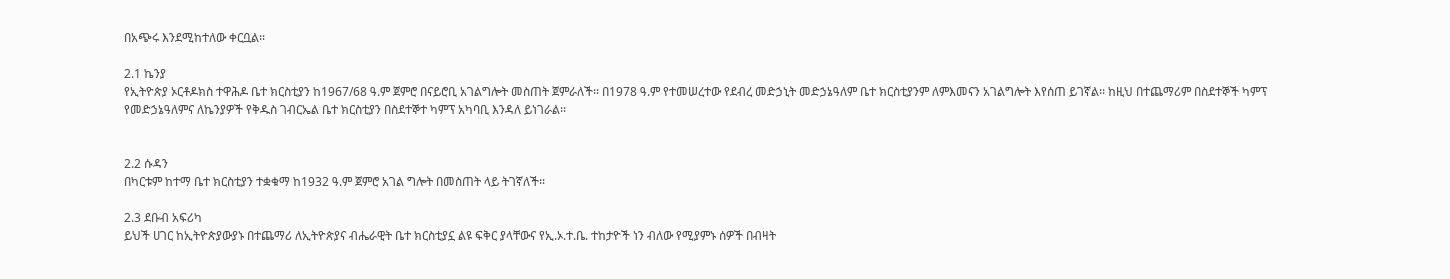በአጭሩ እንደሚከተለው ቀርቧል፡፡

2.1 ኬንያ
የኢትዮጵያ ኦርቶዶክስ ተዋሕዶ ቤተ ክርስቲያን ከ1967/68 ዓ.ም ጀምሮ በናይሮቢ አገልግሎት መስጠት ጀምራለች፡፡ በ1978 ዓ.ም የተመሠረተው የደብረ መድኃኒት መድኃኔዓለም ቤተ ክርስቲያንም ለምእመናን አገልግሎት እየሰጠ ይገኛል፡፡ ከዚህ በተጨማሪም በስደተኞች ካምፕ የመድኃኔዓለምና ለኬንያዎች የቅዱስ ገብርኤል ቤተ ክርስቲያን በስደተኞተ ካምፕ አካባቢ እንዳለ ይነገራል፡፡


2.2 ሱዳን
በካርቱም ከተማ ቤተ ክርስቲያን ተቋቁማ ከ1932 ዓ.ም ጀምሮ አገል ግሎት በመስጠት ላይ ትገኛለች፡፡

2.3 ደቡብ አፍሪካ
ይህች ሀገር ከኢትዮጵያውያኑ በተጨማሪ ለኢትዮጵያና ብሔራዊት ቤተ ክርስቲያኗ ልዩ ፍቅር ያላቸውና የኢ.ኦ.ተ.ቤ. ተከታዮች ነን ብለው የሚያምኑ ሰዎች በብዛት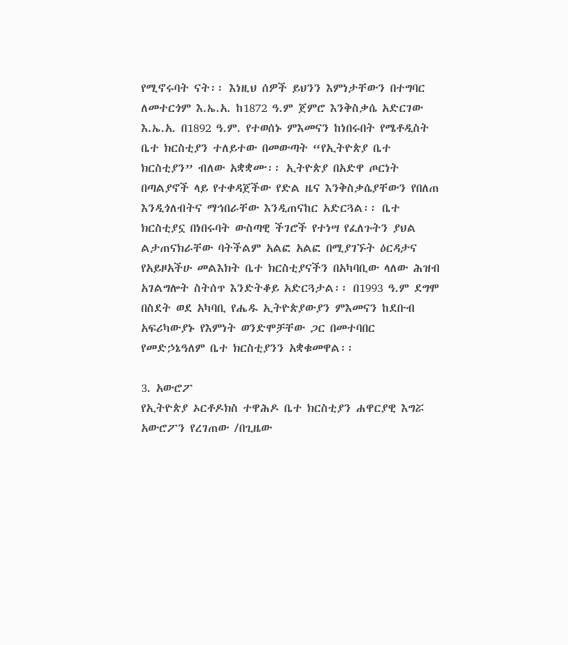የሚኖሩባት ናት፡፡ እነዚህ ሰዎች ይህንን እምነታቸውን በተግባር ለመተርጎም እ.ኤ.አ. ከ1872 ዓ.ም ጀምሮ እንቅስቃሴ አድርገው እ.ኤ.አ. በ1892 ዓ.ም. የተወሰኑ ምእመናን ከነበሩበት የሜቶዲስት ቤተ ክርስቲያን ተለይተው በመውጣት “የኢትዮጵያ ቤተ ክርስቲያን” ብለው አቋቋሙ፡፡ ኢትዮጵያ በአድዋ ጦርነት በጣልያኖች ላይ የተቀዳጀችው የድል ዜና እንቅስቃሴያቸውን የበለጠ እንዲጎለብትና ማኅበራቸው እንዲጠናከር አድርጓል፡፡ ቤተ ክርስቲያኗ በነበሩባት ውስጣዊ ችገሮች የተነሣ የፈለጉትን ያህል ልታጠናክራቸው ባትችልም አልፎ አልፎ በሚያገኙት ዕርዳታና የአይዞአችሁ መልእክት ቤተ ክርስቲያናችን በአካባቢው ላለው ሕዝብ አገልግሎት ስትሰጥ እንድትቆይ አድርጓታል፡፡ በ1993 ዓ.ም ደግሞ በስደት ወደ አካባቢ የሔዱ ኢትዮጵያውያን ምእመናን ከደቡብ አፍሪካውያኑ የእምነት ወንድሞቻቸው ጋር በመተባበር የመድኃኔዓለም ቤተ ክርስቲያንን አቋቁመዋል፡፡

3. አውሮፖ
የኢትዮጵያ ኦርቶዶክስ ተዋሕዶ ቤተ ክርስቲያን ሐዋርያዊ እግሯ አውሮፖን የረገጠው /በጊዜው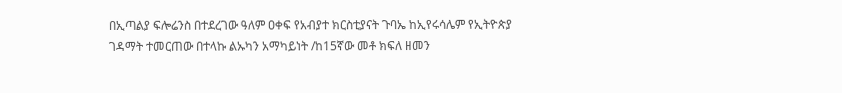በኢጣልያ ፍሎሬንስ በተደረገው ዓለም ዐቀፍ የአብያተ ክርስቲያናት ጉባኤ ከኢየሩሳሌም የኢትዮጵያ ገዳማት ተመርጠው በተላኩ ልኡካን አማካይነት /ከ15ኛው መቶ ክፍለ ዘመን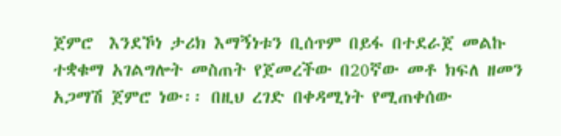ጀምሮ  እንደኾነ ታሪክ እማኝነቱን ቢሰጥም በይፋ በተደራጀ መልኩ ተቋቁማ አገልግሎት መስጠት የጀመረችው በ20ኛው መቶ ክፍለ ዘመን አጋማሽ ጀምሮ ነው፡፡ በዚህ ረገድ በቀዳሚነት የሚጠቀሰው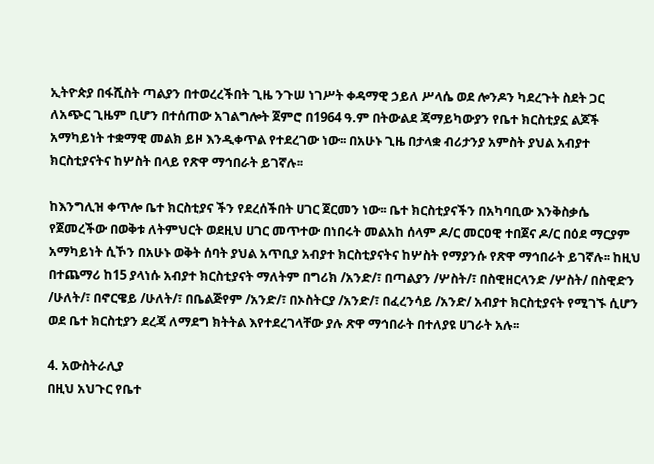ኢትዮጵያ በፋሺስት ጣልያን በተወረረችበት ጊዜ ንጉሠ ነገሥት ቀዳማዊ ኃይለ ሥላሴ ወደ ሎንዶን ካደረጉት ስደት ጋር ለአጭር ጊዜም ቢሆን በተሰጠው አገልግሎት ጀምሮ በ1964 ዓ.ም በትውልደ ጃማይካውያን የቤተ ክርስቲያኗ ልጆች አማካይነት ተቋማዊ መልክ ይዞ እንዲቀጥል የተደረገው ነው፡፡ በአሁኑ ጊዜ በታላቋ ብሪታንያ አምስት ያህል አብያተ ክርስቲያናትና ከሦስት በላይ የጽዋ ማኅበራት ይገኛሉ፡፡

ከእንግሊዝ ቀጥሎ ቤተ ክርስቲያና ችን የደረሰችበት ሀገር ጀርመን ነው፡፡ ቤተ ክርስቲያናችን በአካባቢው እንቅስቃሴ የጀመረችው በወቅቱ ለትምህርት ወደዚህ ሀገር መጥተው በነበሩት መልአከ ሰላም ዶ/ር መርዐዊ ተበጀና ዶ/ር በዕደ ማርያም አማካይነት ሲኾን በአሁኑ ወቅት ሰባት ያህል አጥቢያ አብያተ ክርስቲያናትና ከሦስት የማያንሱ የጽዋ ማኅበራት ይገኛሉ፡፡ ከዚህ በተጨማሪ ከ15 ያላነሱ አብያተ ክርስቲያናት ማለትም በግሪክ /አንድ/፣ በጣልያን /ሦስት/፣ በስዊዘርላንድ /ሦስት/ በስዊድን /ሁለት/፣ በኖርዌይ /ሁለት/፣ በቤልጅየም /አንድ/፣ በኦስትርያ /አንድ/፣ በፈረንሳይ /አንድ/ አብያተ ክርስቲያናት የሚገኙ ሲሆን ወደ ቤተ ክርስቲያን ደረጃ ለማደግ ክትትል እየተደረገላቸው ያሉ ጽዋ ማኅበራት በተለያዩ ሀገራት አሉ፡፡

4. አውስትራሊያ
በዚህ አህጉር የቤተ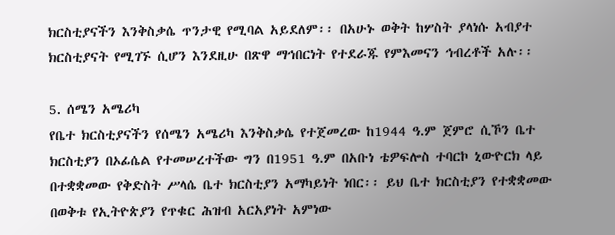ክርስቲያናችን እንቅስቃሴ ጥንታዊ የሚባል አይደለም፡፡ በአሁኑ ወቅት ከሦስት ያላነሱ አብያተ ክርስቲያናት የሚገኙ ሲሆን እንደዚሁ በጽዋ ማኅበርነት የተደራጁ የምእመናን ኅብረቶች አሉ፡፡

5. ሰሜን አሜሪካ
የቤተ ክርስቲያናችን የሰሜን አሜሪካ እንቅስቃሴ የተጀመረው ከ1944 ዓ.ም ጀምሮ ሲኾን ቤተ ክርስቲያን በኦፊሴል የተመሠረተችው ግን በ1951 ዓ.ም በአቡነ ቴዎፍሎስ ተባርኮ ኒውዮርክ ላይ በተቋቋመው የቅድስት ሥላሴ ቤተ ክርስቲያን አማካይነት ነበር፡፡ ይህ ቤተ ክርስቲያን የተቋቋመው በወቅቱ የኢትዮጵያን የጥቁር ሕዝብ አርአያነት አምነው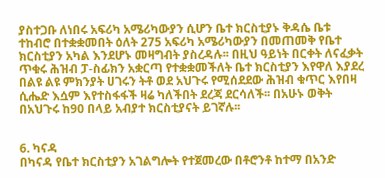ያስተጋቡ ለነበሩ አፍሪካ አሜሪካውያን ሲሆን ቤተ ክርስቲያኑ ቅዳሴ ቤቱ ተከብሮ በተቋቋመበት ዕለት 275 አፍሪካ አሜሪካውያን በመጠመቅ የቤተ ክርስቲያን አካል እንደሆኑ መዛግብት ያስረዳሉ፡፡ በዚህ ዓይነት በርቀት ለናፈቃት ጥቁሩ ሕዝብ ፓ-ስፊክን አቋርጣ የተቋቋመችለት ቤተ ክርስቲያን እየዋለ እያደረ በልዩ ልዩ ምክንያት ሀገሩን ትቶ ወደ አህጉሩ የሚሰደደው ሕዝብ ቁጥር እየበዛ ሲሔድ እሷም እየተስፋፋች ዛሬ ካለችበት ደረጃ ደርሳለች፡፡ በአሁኑ ወቅት በአህጉሩ ከ90 በላይ አብያተ ክርስቲያናት ይገኛሉ፡፡


6. ካናዳ
በካናዳ የቤተ ክርስቲያን አገልግሎት የተጀመረው በቶሮንቶ ከተማ በአንድ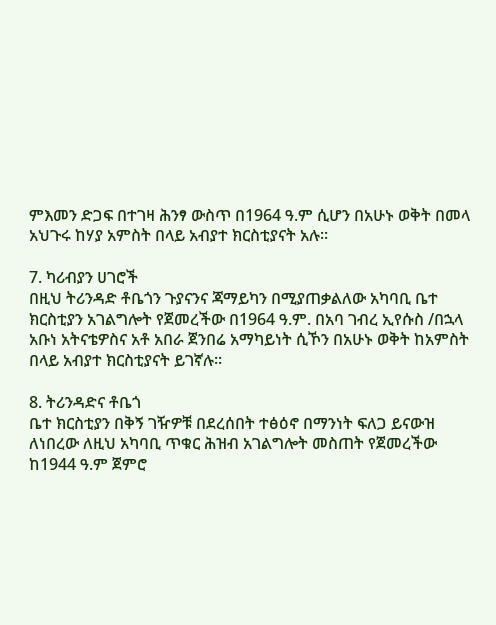ምእመን ድጋፍ በተገዛ ሕንፃ ውስጥ በ1964 ዓ.ም ሲሆን በአሁኑ ወቅት በመላ አህጉሩ ከሃያ አምስት በላይ አብያተ ክርስቲያናት አሉ፡፡

7. ካሪብያን ሀገሮች
በዚህ ትሪንዳድ ቶቤጎን ጉያናንና ጃማይካን በሚያጠቃልለው አካባቢ ቤተ ክርስቲያን አገልግሎት የጀመረችው በ1964 ዓ.ም. በአባ ገብረ ኢየሱስ /በኋላ አቡነ አትናቴዎስና አቶ አበራ ጀንበሬ አማካይነት ሲኾን በአሁኑ ወቅት ከአምስት በላይ አብያተ ክርስቲያናት ይገኛሉ፡፡

8. ትሪንዳድና ቶቤጎ
ቤተ ክርስቲያን በቅኝ ገዥዎቹ በደረሰበት ተፅዕኖ በማንነት ፍለጋ ይናውዝ ለነበረው ለዚህ አካባቢ ጥቁር ሕዝብ አገልግሎት መስጠት የጀመረችው ከ1944 ዓ.ም ጀምሮ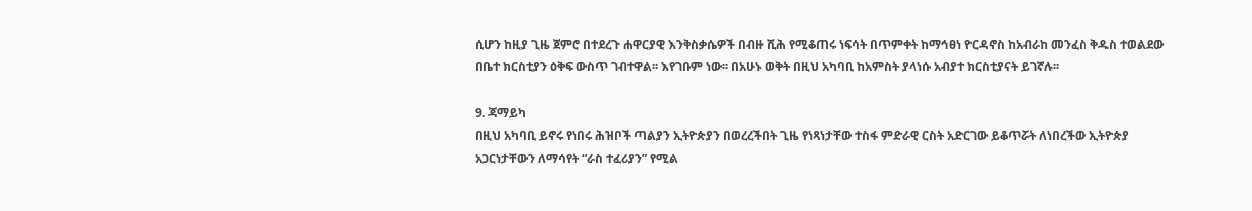ሲሆን ከዚያ ጊዜ ጀምሮ በተደረጉ ሐዋርያዊ እንቅስቃሴዎች በብዙ ሺሕ የሚቆጠሩ ነፍሳት በጥምቀት ከማኅፀነ ዮርዳኖስ ከአብራከ መንፈስ ቅዱስ ተወልደው በቤተ ክርስቲያን ዕቅፍ ውስጥ ገብተዋል፡፡ እየገቡም ነው፡፡ በአሁኑ ወቅት በዚህ አካባቢ ከአምስት ያላነሱ አብያተ ክርስቲያናት ይገኛሉ፡፡

9. ጃማይካ
በዚህ አካባቢ ይኖሩ የነበሩ ሕዝቦች ጣልያን ኢትዮጵያን በወረረችበት ጊዜ የነጻነታቸው ተስፋ ምድራዊ ርስት አድርገው ይቆጥሯት ለነበረችው ኢትዮጵያ አጋርነታቸውን ለማሳየት “ራስ ተፈሪያን” የሚል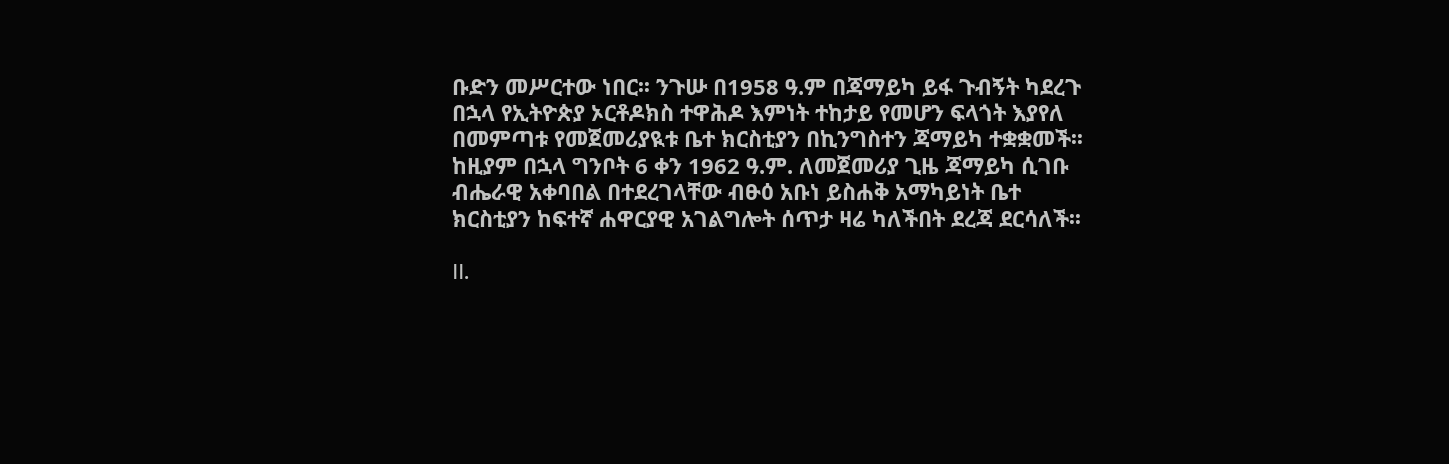ቡድን መሥርተው ነበር፡፡ ንጉሡ በ1958 ዓ.ም በጃማይካ ይፋ ጉብኝት ካደረጉ በኋላ የኢትዮጵያ ኦርቶዶክስ ተዋሕዶ እምነት ተከታይ የመሆን ፍላጎት እያየለ በመምጣቱ የመጀመሪያዪቱ ቤተ ክርስቲያን በኪንግስተን ጃማይካ ተቋቋመች፡፡ ከዚያም በኋላ ግንቦት 6 ቀን 1962 ዓ.ም. ለመጀመሪያ ጊዜ ጃማይካ ሲገቡ ብሔራዊ አቀባበል በተደረገላቸው ብፁዕ አቡነ ይስሐቅ አማካይነት ቤተ ክርስቲያን ከፍተኛ ሐዋርያዊ አገልግሎት ሰጥታ ዛሬ ካለችበት ደረጃ ደርሳለች፡፡

II.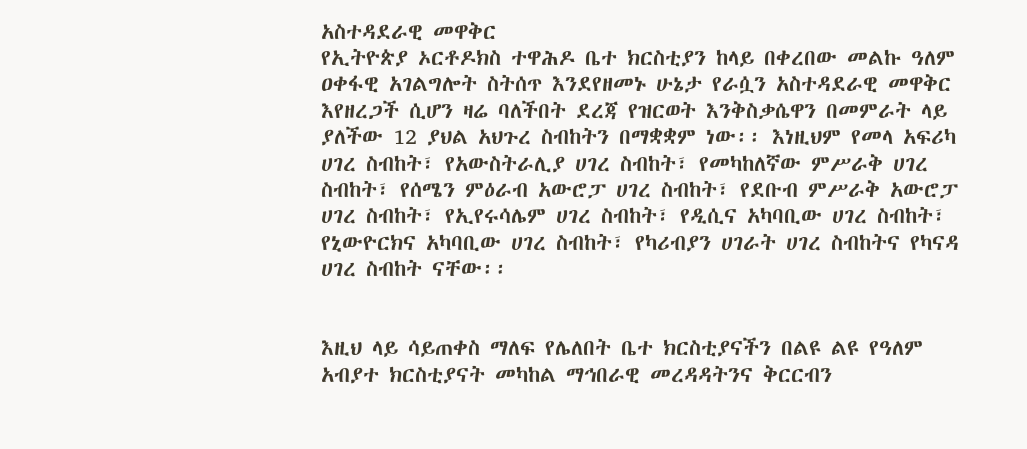አስተዳደራዊ መዋቅር
የኢትዮጵያ ኦርቶዶክስ ተዋሕዶ ቤተ ክርስቲያን ከላይ በቀረበው መልኩ ዓለም ዐቀፋዊ አገልግሎት ስትሰጥ እንደየዘመኑ ሁኔታ የራሷን አስተዳደራዊ መዋቅር እየዘረጋች ሲሆን ዛሬ ባለችበት ደረጃ የዝርወት እንቅስቃሴዋን በመምራት ላይ ያለችው 12 ያህል አህጉረ ስብከትን በማቋቋም ነው፡፡ እነዚህም የመላ አፍሪካ ሀገረ ስብከት፣ የአውስትራሊያ ሀገረ ስብከት፣ የመካከለኛው ምሥራቅ ሀገረ ስብከት፣ የሰሜን ምዕራብ አውሮፓ ሀገረ ስብከት፣ የደቡብ ምሥራቅ አውሮፓ ሀገረ ስብከት፣ የኢየሩሳሌም ሀገረ ስብከት፣ የዲሲና አካባቢው ሀገረ ስብከት፣ የኒውዮርክና አካባቢው ሀገረ ስብከት፣ የካሪብያን ሀገራት ሀገረ ስብከትና የካናዳ ሀገረ ስብከት ናቸው፡፡


እዚህ ላይ ሳይጠቀስ ማለፍ የሌለበት ቤተ ክርስቲያናችን በልዩ ልዩ የዓለም አብያተ ክርስቲያናት መካከል ማኅበራዊ መረዳዳትንና ቅርርብን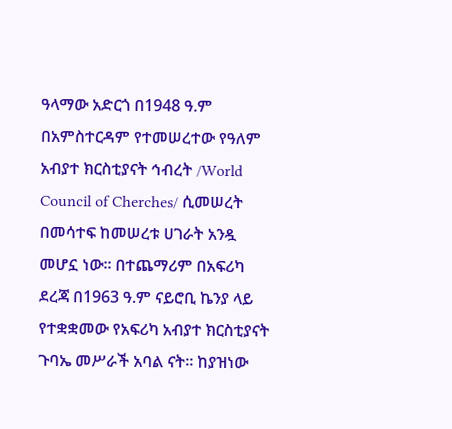ዓላማው አድርጎ በ1948 ዓ.ም በአምስተርዳም የተመሠረተው የዓለም አብያተ ክርስቲያናት ኅብረት /World Council of Cherches/ ሲመሠረት በመሳተፍ ከመሠረቱ ሀገራት አንዷ መሆኗ ነው፡፡ በተጨማሪም በአፍሪካ ደረጃ በ1963 ዓ.ም ናይሮቢ ኬንያ ላይ የተቋቋመው የአፍሪካ አብያተ ክርስቲያናት ጉባኤ መሥራች አባል ናት፡፡ ከያዝነው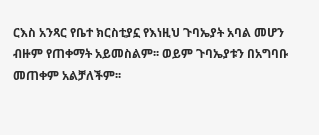ርእስ አንጻር የቤተ ክርስቲያኗ የእነዚህ ጉባኤያት አባል መሆን ብዙም የጠቀማት አይመስልም፡፡ ወይም ጉባኤያቱን በአግባቡ መጠቀም አልቻለችም፡፡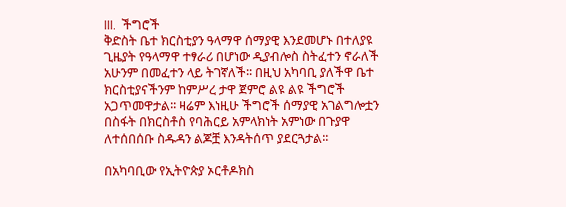III.  ችግሮች
ቅድስት ቤተ ክርስቲያን ዓላማዋ ሰማያዊ እንደመሆኑ በተለያዩ ጊዜያት የዓላማዋ ተፃራሪ በሆነው ዲያብሎስ ስትፈተን ኖራለች አሁንም በመፈተን ላይ ትገኛለች፡፡ በዚህ አካባቢ ያለችዋ ቤተ ክርስቲያናችንም ከምሥረ ታዋ ጀምሮ ልዩ ልዩ ችግሮች አጋጥመዋታል፡፡ ዛሬም እነዚሁ ችግሮች ሰማያዊ አገልግሎቷን በስፋት በክርስቶስ የባሕርይ አምላክነት አምነው በጉያዋ ለተሰበሰቡ ስዱዳን ልጆቿ እንዳትሰጥ ያደርጓታል፡፡

በአካባቢው የኢትዮጵያ ኦርቶዶክስ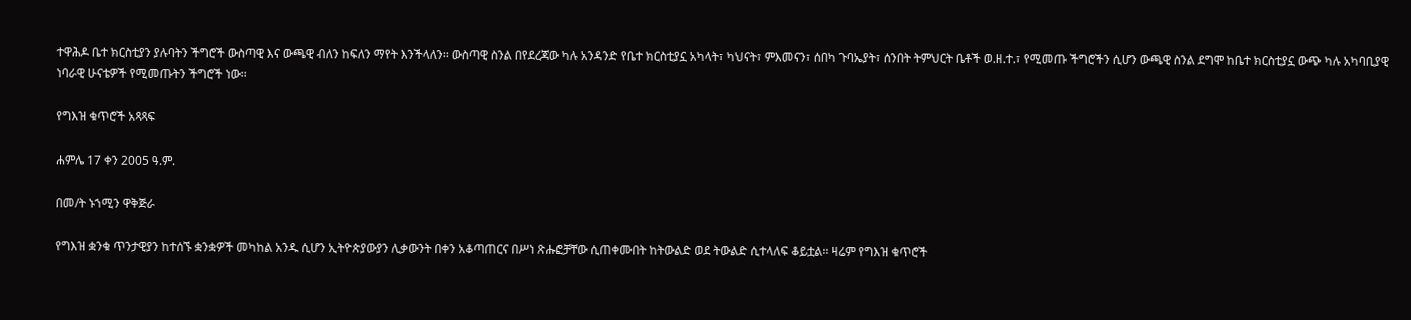ተዋሕዶ ቤተ ክርስቲያን ያሉባትን ችግሮች ውስጣዊ እና ውጫዊ ብለን ከፍለን ማየት እንችላለን፡፡ ውስጣዊ ስንል በየደረጃው ካሉ አንዳንድ የቤተ ክርስቲያኗ አካላት፣ ካህናት፣ ምእመናን፣ ሰበካ ጉባኤያት፣ ሰንበት ትምህርት ቤቶች ወ.ዘ.ተ.፣ የሚመጡ ችግሮችን ሲሆን ውጫዊ ስንል ደግሞ ከቤተ ክርስቲያኗ ውጭ ካሉ አካባቢያዊ ነባራዊ ሁናቴዎች የሚመጡትን ችግሮች ነው፡፡

የግእዝ ቁጥሮች አጻጻፍ

ሐምሌ 17 ቀን 2005 ዓ.ም.

በመ/ት ኑኀሚን ዋቅጅራ

የግእዝ ቋንቁ ጥንታዊያን ከተሰኙ ቋንቋዎች መካከል አንዱ ሲሆን ኢትዮጵያውያን ሊቃውንት በቀን አቆጣጠርና በሥነ ጽሑፎቻቸው ሲጠቀሙበት ከትውልድ ወደ ትውልድ ሲተላለፍ ቆይቷል፡፡ ዛሬም የግእዝ ቁጥሮች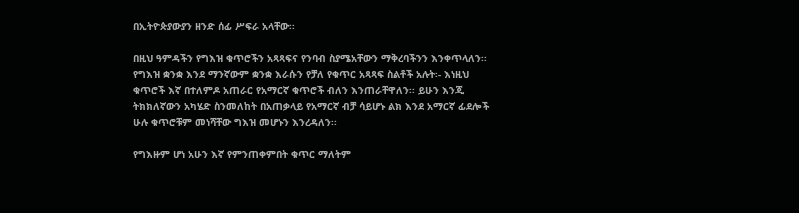በኢትዮጵያውያን ዘንድ ሰፊ ሥፍራ አላቸው፡፡

በዚህ ዓምዳችን የግእዝ ቁጥሮችን አጻጻፍና የንባብ ስያሜአቸውን ማቅረባችንን እንቀጥላለን፡፡
የግእዝ ቋንቋ እንደ ማንኛውም ቋንቋ እራሱን የቻለ የቁጥር አጻጻፍ ስልቶች አሉት፡- እነዚህ ቁጥሮች እኛ በተለምዶ አጠራር የአማርኛ ቁጥሮች ብለን እንጠራቸዋለን፡፡ ይሁን እንጂ ትክክለኛውን አካሄድ ስንመለከት በአጠቃላይ የአማርኛ ብቻ ሳይሆኑ ልክ እንደ አማርኛ ፊደሎች ሁሉ ቁጥሮቹም መነሻቸው ግእዝ መሆኑን እንረዳለን፡፡

የግእዙም ሆነ አሁን እኛ የምንጠቀምበት ቁጥር ማለትም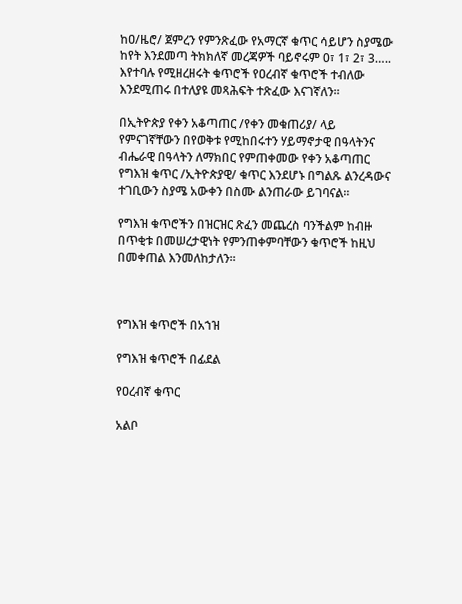ከዐ/ዜሮ/ ጀምረን የምንጽፈው የአማርኛ ቁጥር ሳይሆን ስያሜው ከየት እንደመጣ ትክክለኛ መረጃዎች ባይኖሩም 0፣ 1፣ 2፣ 3….. እየተባሉ የሚዘረዘሩት ቁጥሮች የዐረብኛ ቁጥሮች ተብለው እንደሚጠሩ በተለያዩ መጻሕፍት ተጽፈው እናገኛለን፡፡

በኢትዮጵያ የቀን አቆጣጠር /የቀን መቁጠሪያ/ ላይ የምናገኛቸውን በየወቅቱ የሚከበሩተን ሃይማኖታዊ በዓላትንና ብሔራዊ በዓላትን ለማክበር የምጠቀመው የቀን አቆጣጠር የግእዝ ቁጥር /ኢትዮጵያዊ/ ቁጥር እንደሆኑ በግልጹ ልንረዳውና ተገቢውን ስያሜ አውቀን በስሙ ልንጠራው ይገባናል፡፡

የግእዝ ቁጥሮችን በዝርዝር ጽፈን መጨረስ ባንችልም ከብዙ በጥቂቱ በመሠረታዊነት የምንጠቀምባቸውን ቁጥሮች ከዚህ በመቀጠል እንመለከታለን፡፡



የግእዝ ቁጥሮች በአኀዝ

የግእዝ ቁጥሮች በፊደል

የዐረብኛ ቁጥር

አልቦ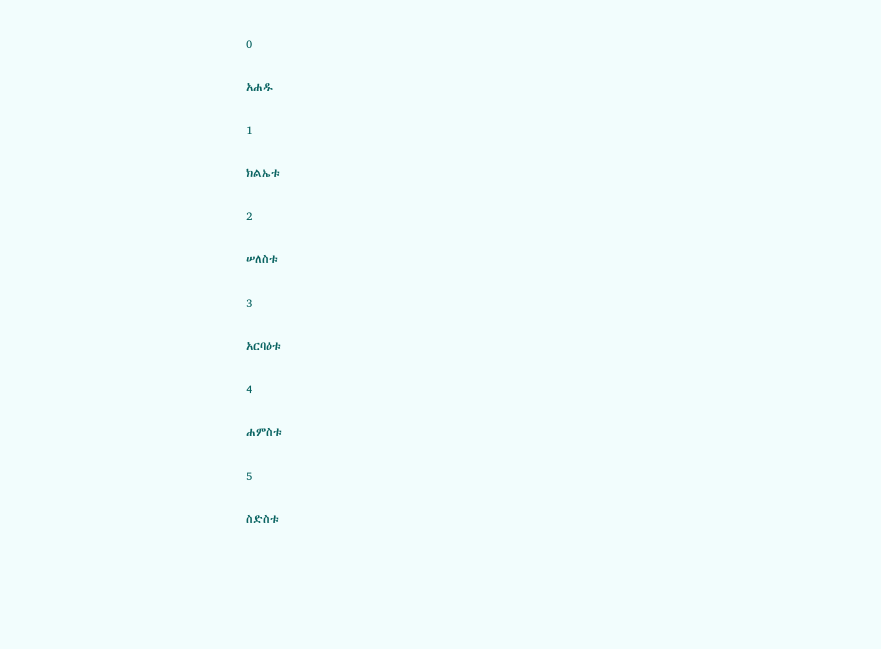0

አሐዱ

1

ክልኤቱ

2

ሠለስቱ

3

አርባዕቱ

4

ሐምስቱ

5

ስድስቱ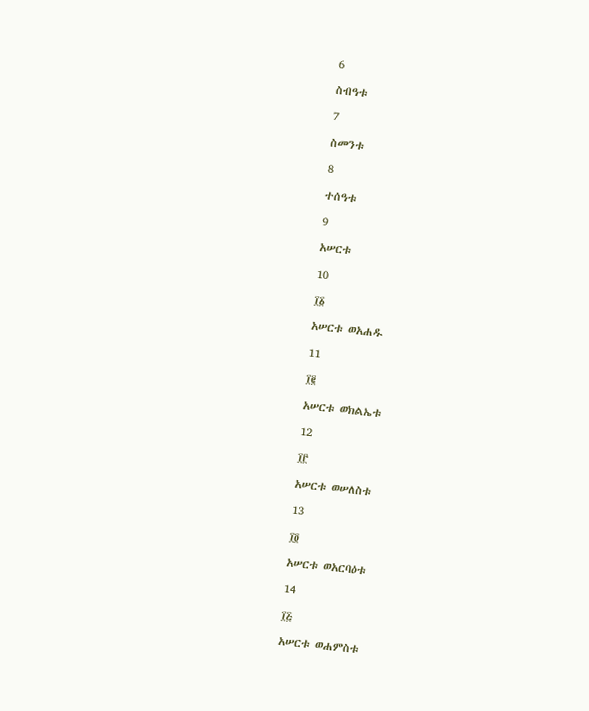6

ስብዓቱ

7

ስመንቱ

8

ተሰዓቱ

9

አሠርቱ

10

፲፩

አሠርቱ ወአሐዱ

11

፲፪

አሠርቱ ወክልኤቱ

12

፲፫

አሠርቱ ወሠለስቱ

13

፲፬

አሠርቱ ወአርባዕቱ

14

፲፭

አሠርቱ ወሐምስቱ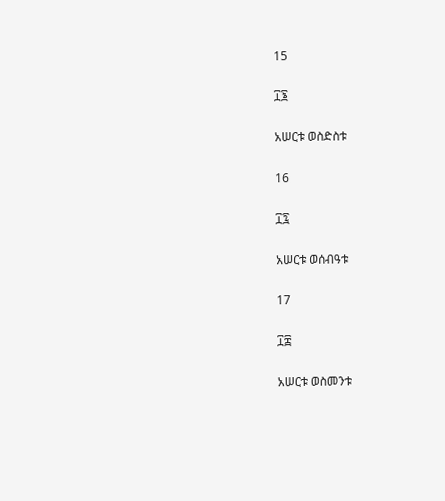15

፲፮

አሠርቱ ወስድስቱ

16

፲፯

አሠርቱ ወሰብዓቱ

17

፲፰

አሠርቱ ወስመንቱ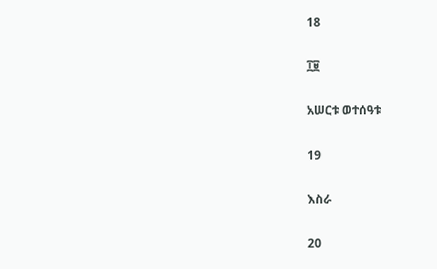18

፲፱

አሠርቱ ወተሰዓቱ

19

እስራ

20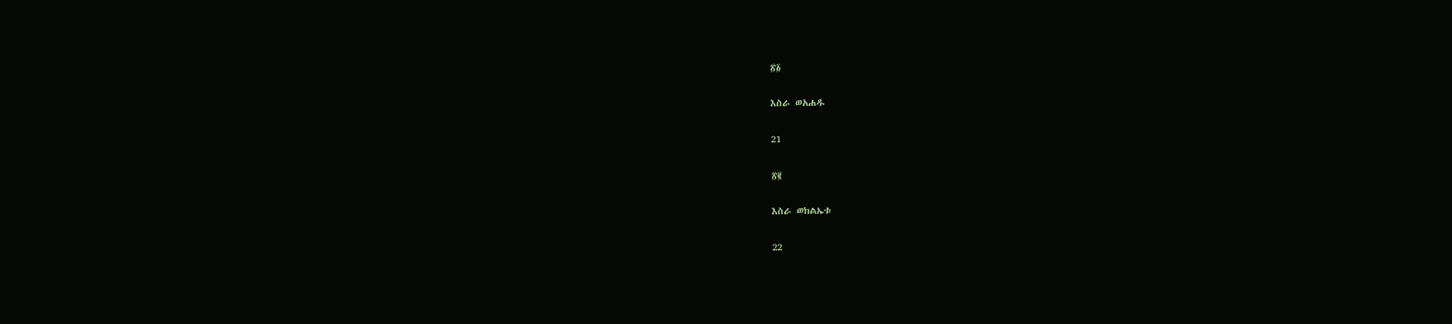፳፩

እስራ ወአሐዱ

21

፳፪

እስራ ወክልኤቱ

22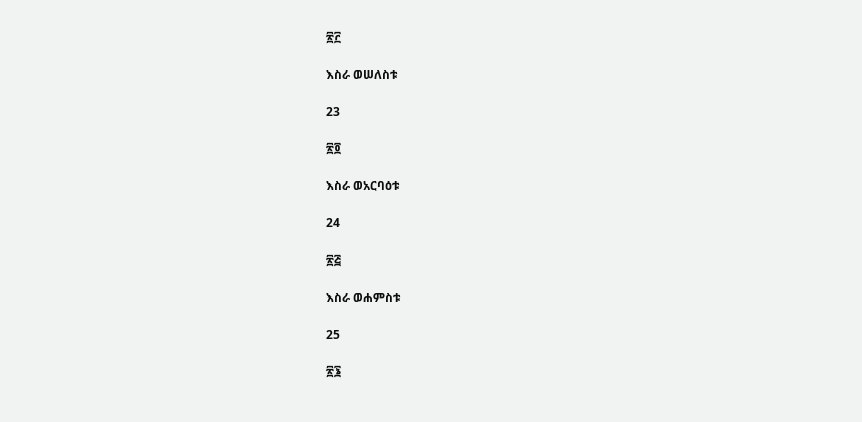፳፫

እስራ ወሠለስቱ

23

፳፬

እስራ ወአርባዕቱ

24

፳፭

እስራ ወሐምስቱ

25

፳፮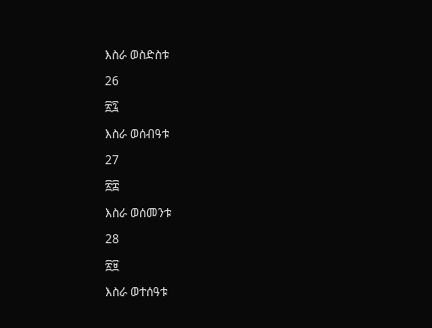እስራ ወስድስቱ

26

፳፯

እስራ ወሰብዓቱ

27

፳፰

እስራ ወሰመንቱ

28

፳፱

እስራ ወተሰዓቱ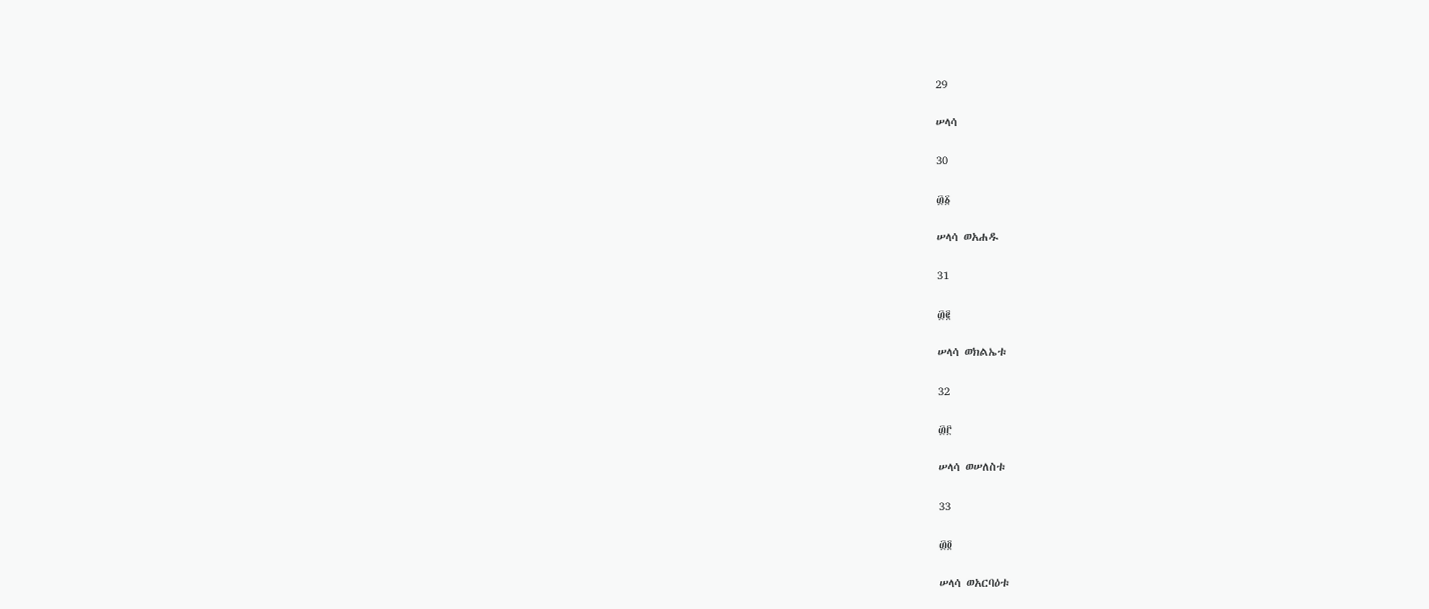29

ሠላሳ

30

፴፩

ሠላሳ ወአሐዱ

31

፴፪

ሠላሳ ወክልኤቱ

32

፴፫

ሠላሳ ወሠለስቱ

33

፴፬

ሠላሳ ወአርባዕቱ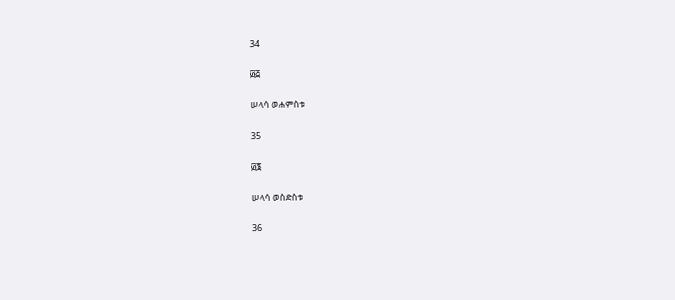34

፴፭

ሠላሳ ወሐምስቱ

35

፴፮

ሠላሳ ወስድስቱ

36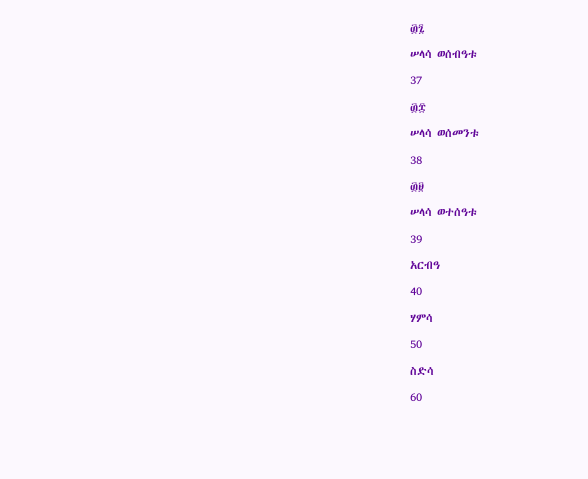፴፯

ሠላሳ ወሰብዓቱ

37

፴፰

ሠላሳ ወሰመንቱ

38

፴፱

ሠላሳ ወተሰዓቱ

39

አርብዓ

40

ሃምሳ

50

ስድሳ

60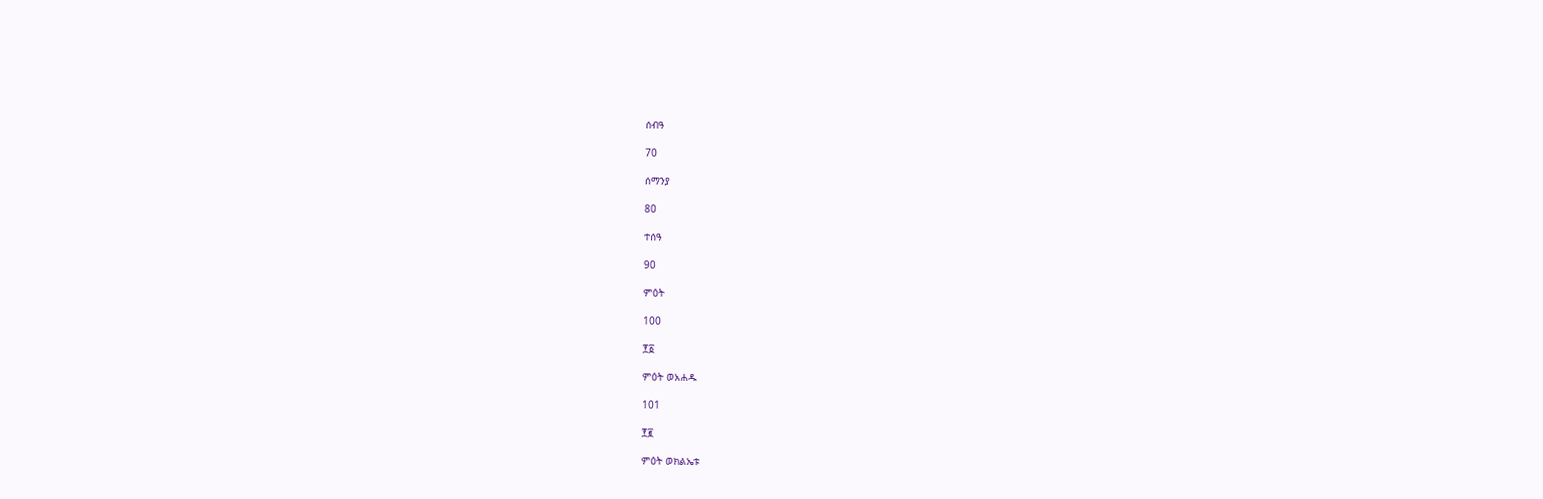ሰብዓ

70

ሰማንያ

80

ተሰዓ

90

ምዕት

100

፻፩

ምዕት ወአሐዱ

101

፻፪

ምዕት ወክልኤቱ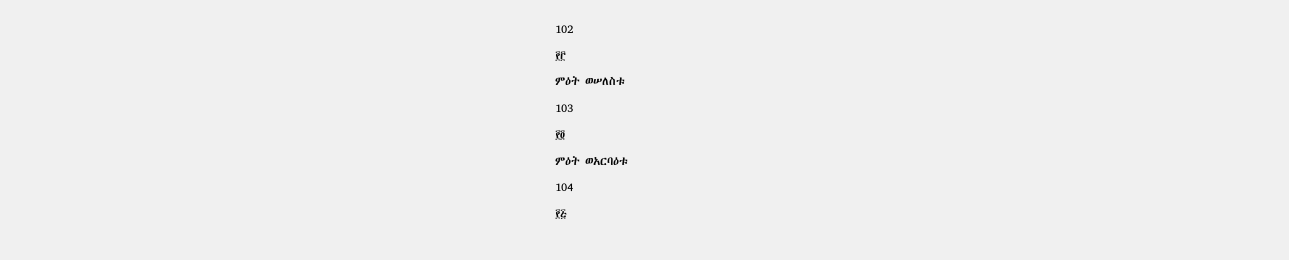102

፻፫

ምዕት ወሠለስቱ

103

፻፬

ምዕት ወአርባዕቱ

104

፻፭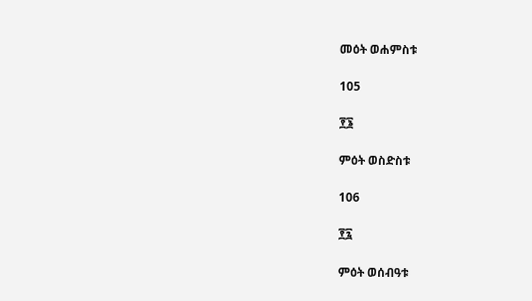መዕት ወሐምስቱ

105

፻፮

ምዕት ወስድስቱ

106

፻፯

ምዕት ወሰብዓቱ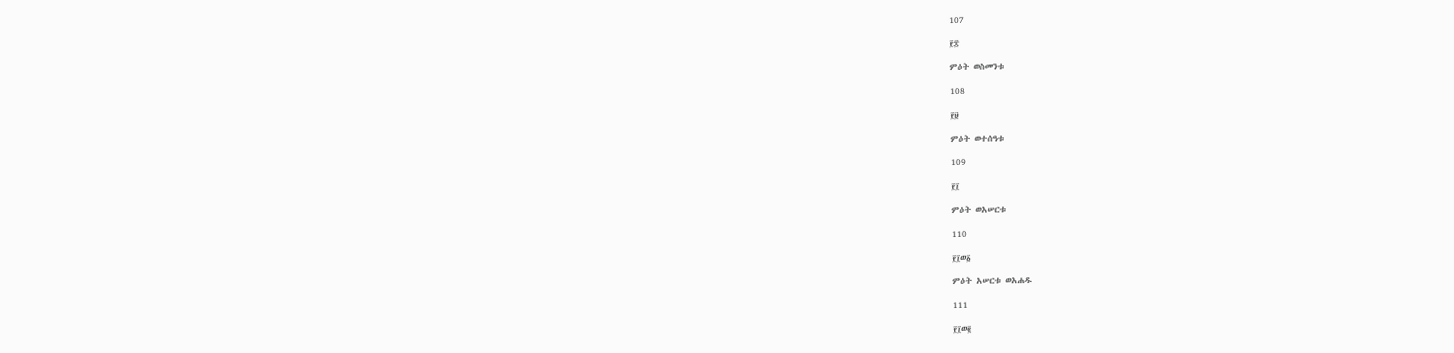107

፻፰

ምዕት ወስመንቱ

108

፻፱

ምዕት ወተሰዓቱ

109

፻፲

ምዕት ወአሠርቱ

110

፻፲ወ፩

ምዕት አሠርቱ ወአሐዱ

111

፻፲ወ፪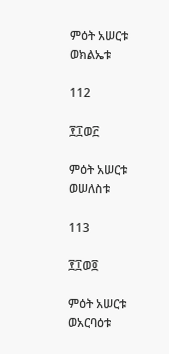ምዕት አሠርቱ ወክልኤቱ

112

፻፲ወ፫

ምዕት አሠርቱ ወሠለስቱ

113

፻፲ወ፬

ምዕት አሠርቱ ወአርባዕቱ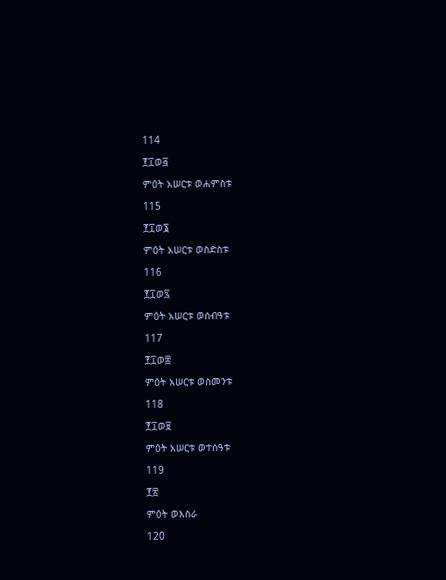114

፻፲ወ፭

ምዕት አሠርቱ ወሐምስቱ

115

፻፲ወ፮

ምዕት አሠርቱ ወስድስቱ

116

፻፲ወ፯

ምዕት አሠርቱ ወሰብዓቱ

117

፻፲ወ፰

ምዕት አሠርቱ ወስመንቱ

118

፻፲ወ፱

ምዕት አሠርቱ ወተሰዓቱ

119

፻፳

ምዕት ወእስራ

120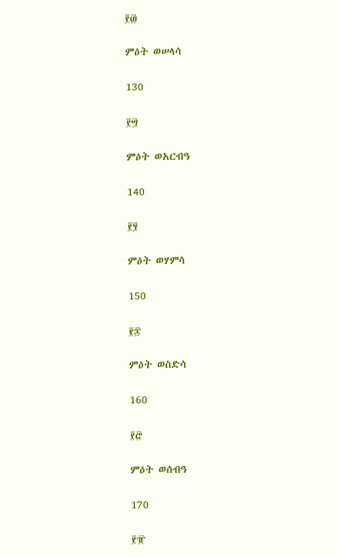፻፴

ምዕት ወሠላሳ

130

፻፵

ምዕት ወአርብዓ

140

፻፶

ምዕት ወሃምሳ

150

፻፷

ምዕት ወስድሳ

160

፻፸

ምዕት ወሰብዓ

170

፻፹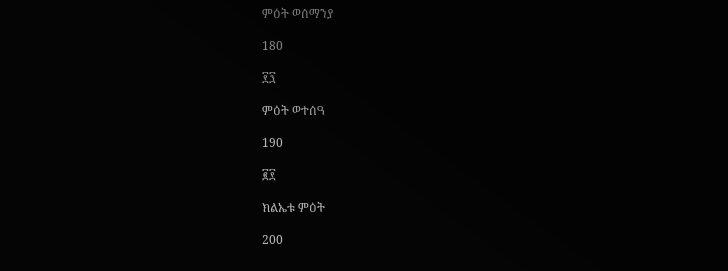ምዕት ወሰማንያ

180

፻፺

ምዕት ወተሰዓ

190

፪፻

ክልኤቱ ምዕት

200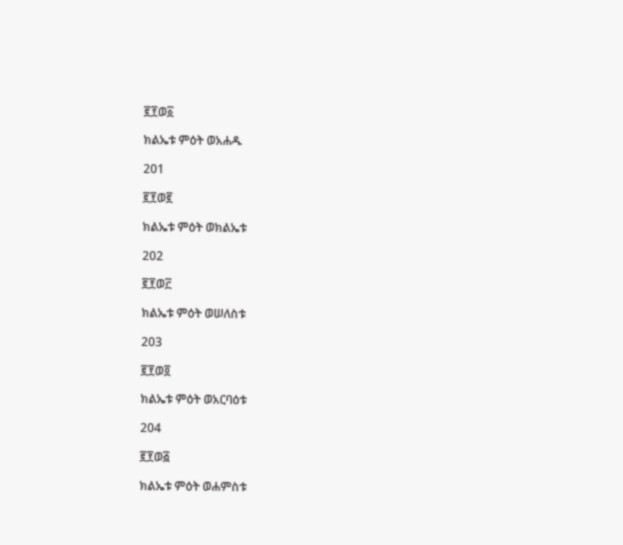፪፻ወ፩

ክልኤቱ ምዕት ወአሐዱ

201

፪፻ወ፪

ክልኤቱ ምዕት ወክልኤቱ

202

፪፻ወ፫

ክልኤቱ ምዕት ወሠለስቱ

203

፪፻ወ፬

ክልኤቱ ምዕት ወአርባዕቱ

204

፪፻ወ፭

ክልኤቱ ምዕት ወሐምስቱ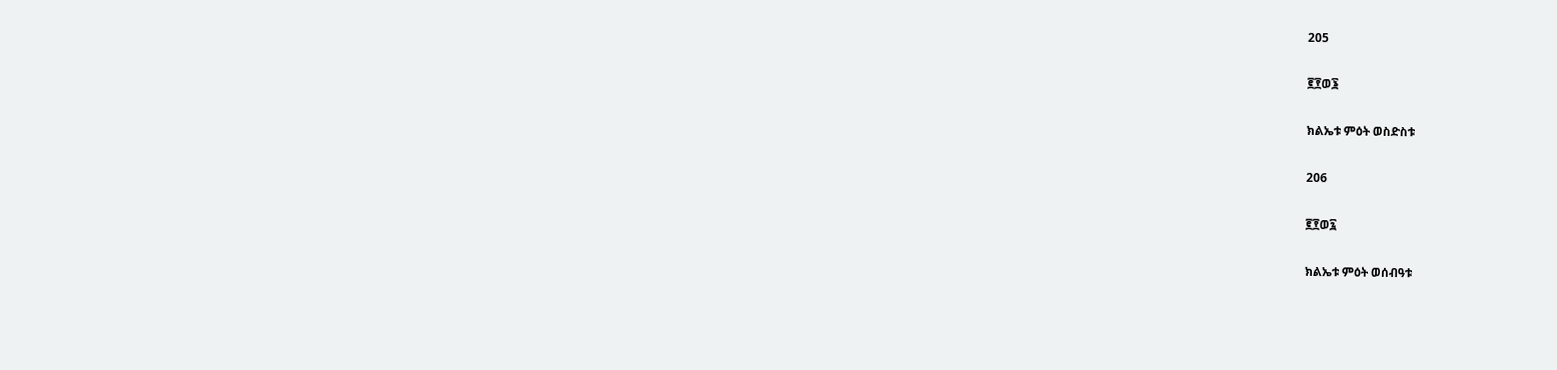205

፪፻ወ፮

ክልኤቱ ምዕት ወስድስቱ

206

፪፻ወ፯

ክልኤቱ ምዕት ወሰብዓቱ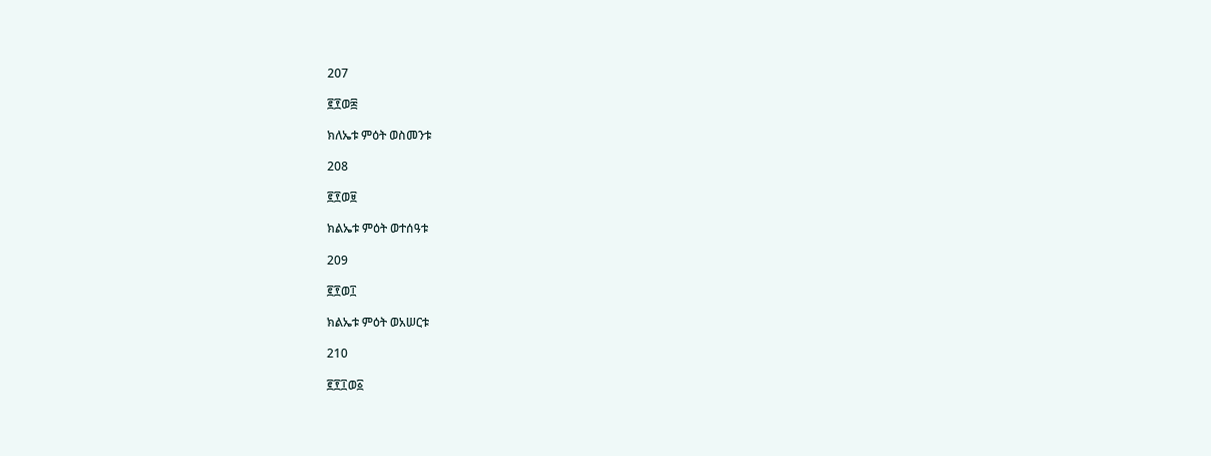207

፪፻ወ፰

ክለኤቱ ምዕት ወስመንቱ

208

፪፻ወ፱

ክልኤቱ ምዕት ወተሰዓቱ

209

፪፻ወ፲

ክልኤቱ ምዕት ወአሠርቱ

210

፪፻፲ወ፩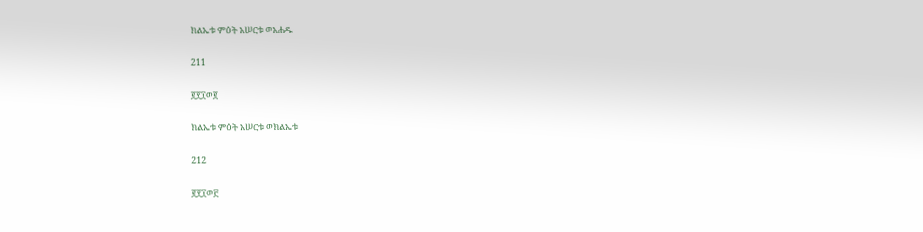ክልኤቱ ምዕት አሠርቱ ወአሐዱ

211

፪፻፲ወ፪

ክልኤቱ ምዕት አሠርቱ ወክልኤቱ

212

፪፻፲ወ፫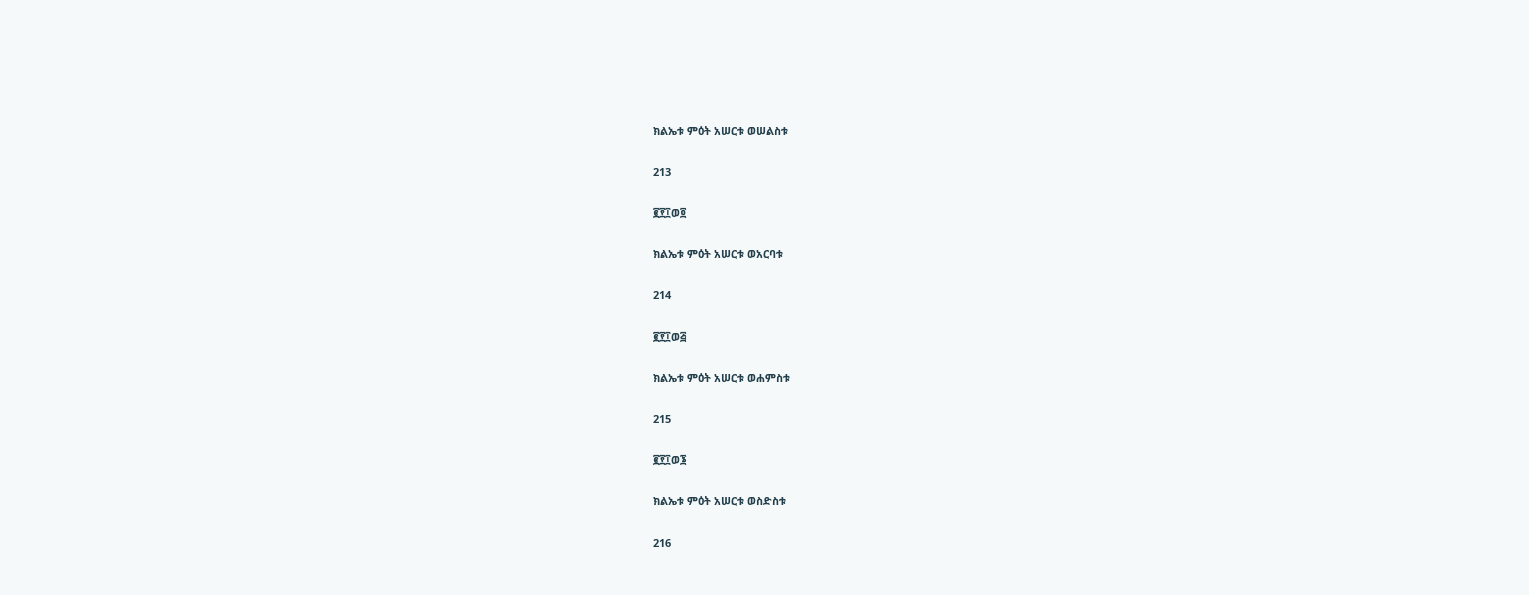ክልኤቱ ምዕት አሠርቱ ወሠልስቱ

213

፪፻፲ወ፬

ክልኤቱ ምዕት አሠርቱ ወአርባቱ

214

፪፻፲ወ፭

ክልኤቱ ምዕት አሠርቱ ወሐምስቱ

215

፪፻፲ወ፮

ክልኤቱ ምዕት አሠርቱ ወስድስቱ

216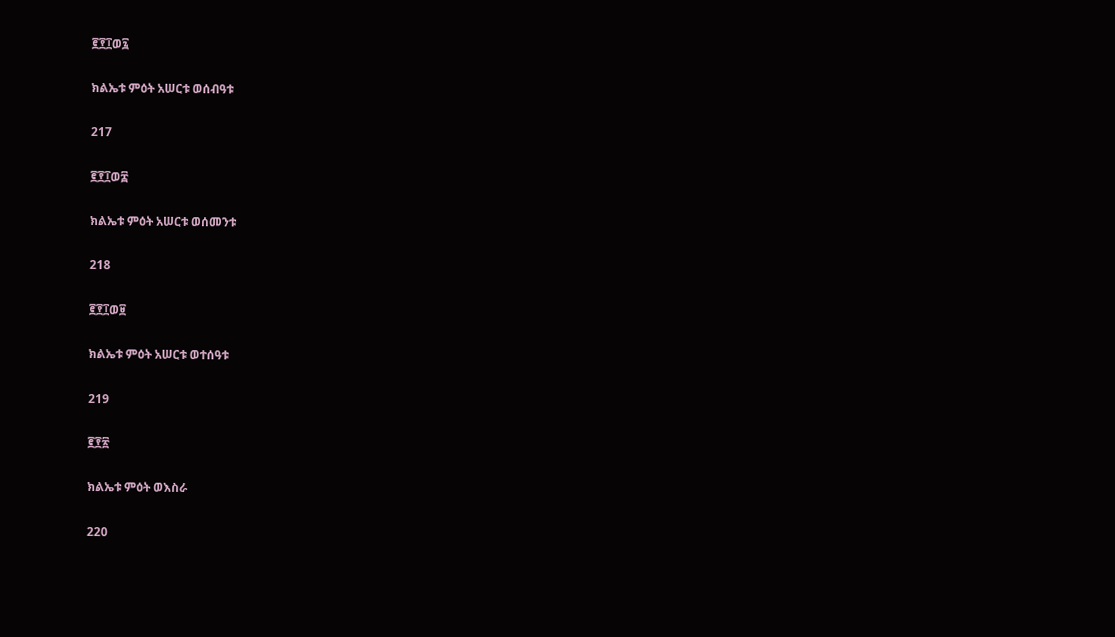፪፻፲ወ፯

ክልኤቱ ምዕት አሠርቱ ወሰብዓቱ

217

፪፻፲ወ፰

ክልኤቱ ምዕት አሠርቱ ወሰመንቱ

218

፪፻፲ወ፱

ክልኤቱ ምዕት አሠርቱ ወተሰዓቱ

219

፪፻፳

ክልኤቱ ምዕት ወእስራ

220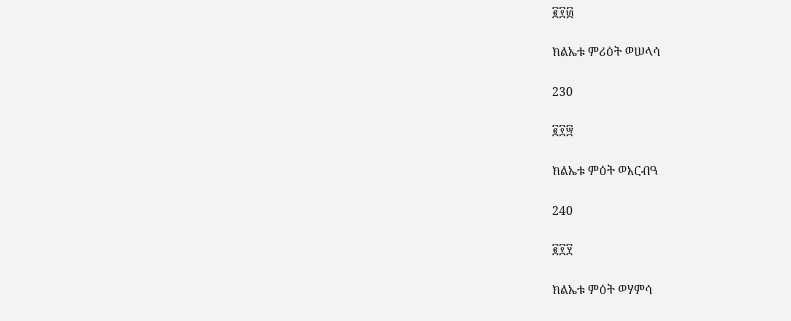፪፻፴

ክልኤቱ ምሪዕት ወሠላሳ

230

፪፻፵

ክልኤቱ ምዕት ወአርብዓ

240

፪፻፶

ክልኤቱ ምዕት ወሃምሳ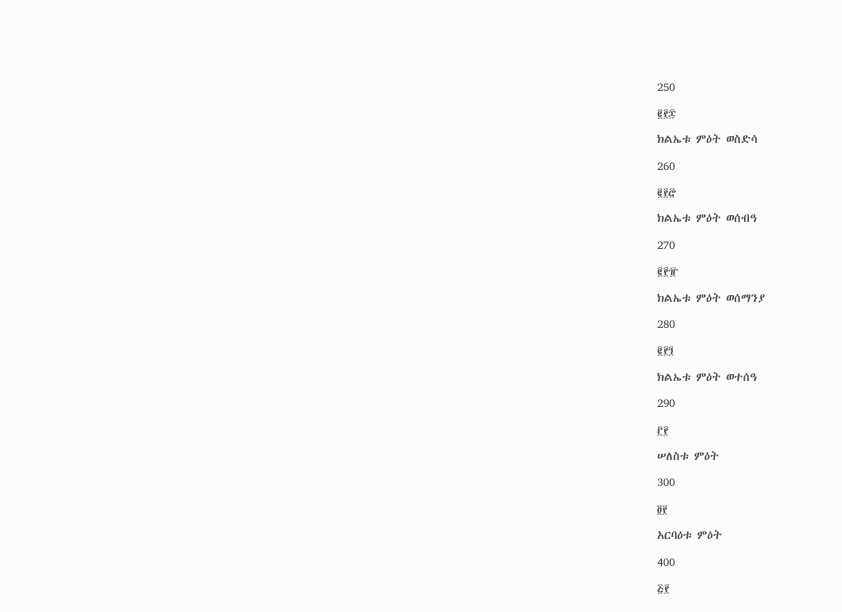250

፪፻፷

ክልኤቱ ምዕት ወስድሳ

260

፪፻፸

ክልኤቱ ምዕት ወሰብዓ

270

፪፻፹

ክልኤቱ ምዕት ወሰማንያ

280

፪፻፺

ክልኤቱ ምዕት ወተሰዓ

290

፫፻

ሠለስቱ ምዕት

300

፬፻

አርባዕቱ ምዕት

400

፭፻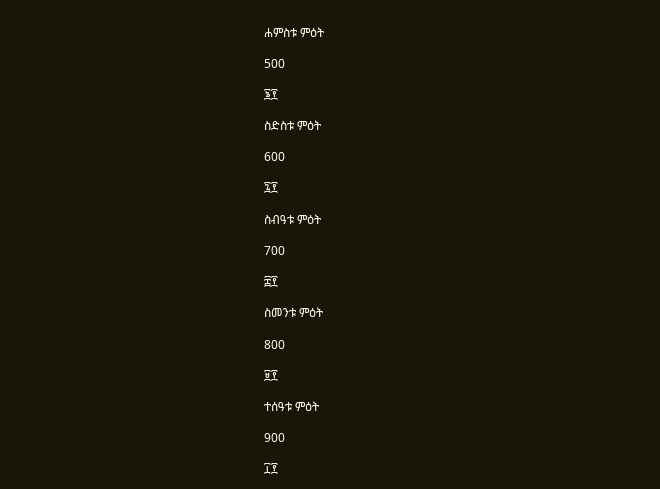ሐምስቱ ምዕት

500

፮፻

ስድስቱ ምዕት

600

፯፻

ስብዓቱ ምዕት

700

፰፻

ስመንቱ ምዕት

800

፱፻

ተሰዓቱ ምዕት

900

፲፻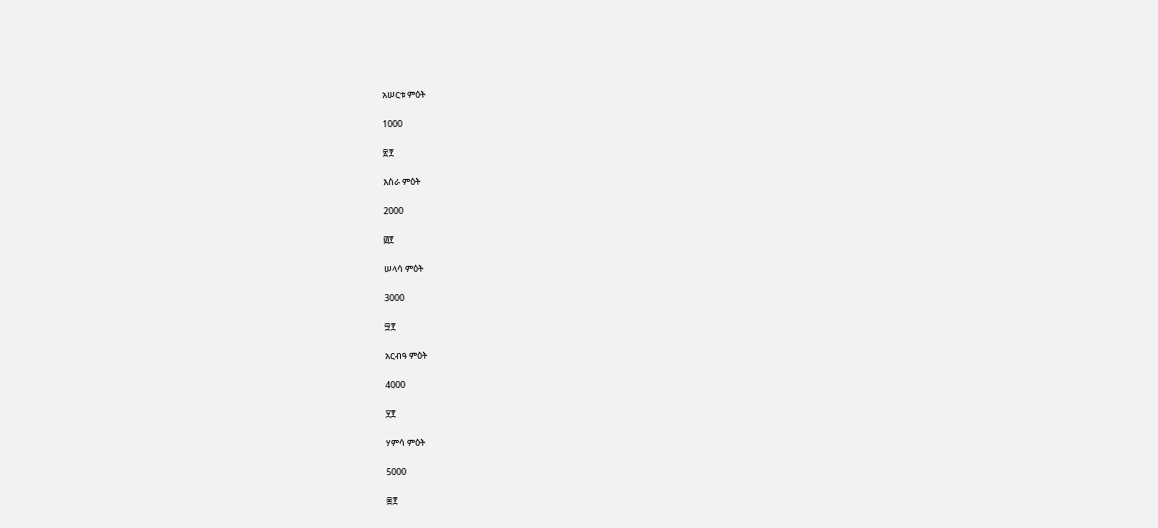አሠርቱ ምዕት

1000

፳፻

እስራ ምዕት

2000

፴፻

ሠላሳ ምዕት

3000

፵፻

አርብዓ ምዕት

4000

፶፻

ሃምሳ ምዕት

5000

፷፻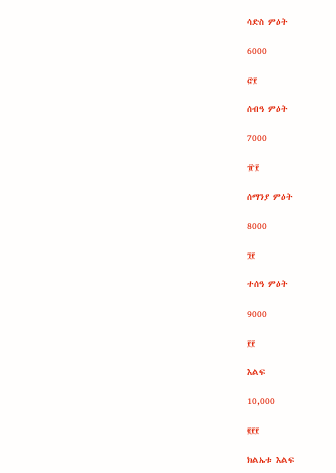ሳድስ ምዕት

6000

፸፻

ሰብዓ ምዕት

7000

፹፻

ሰማንያ ምዕት

8000

፺፻

ተሰዓ ምዕት

9000

፻፻

እልፍ

10,000

፪፻፻

ክልኤቱ እልፍ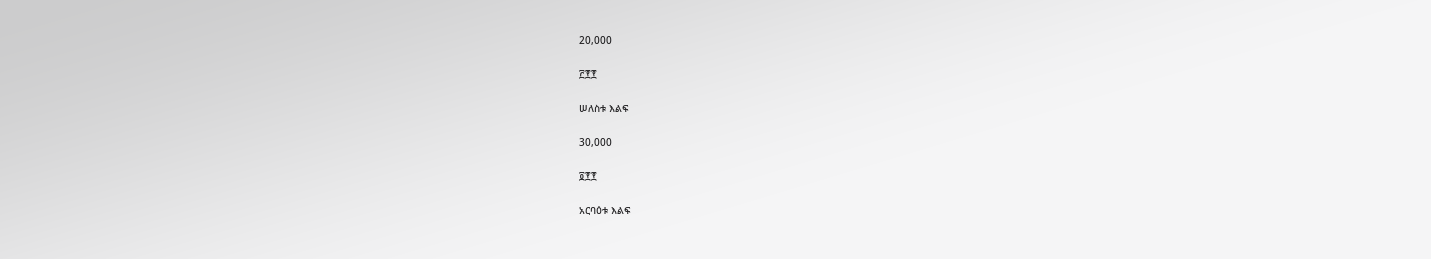20,000

፫፻፻

ሠለስቱ እልፍ

30,000

፬፻፻

አርባዕቱ እልፍ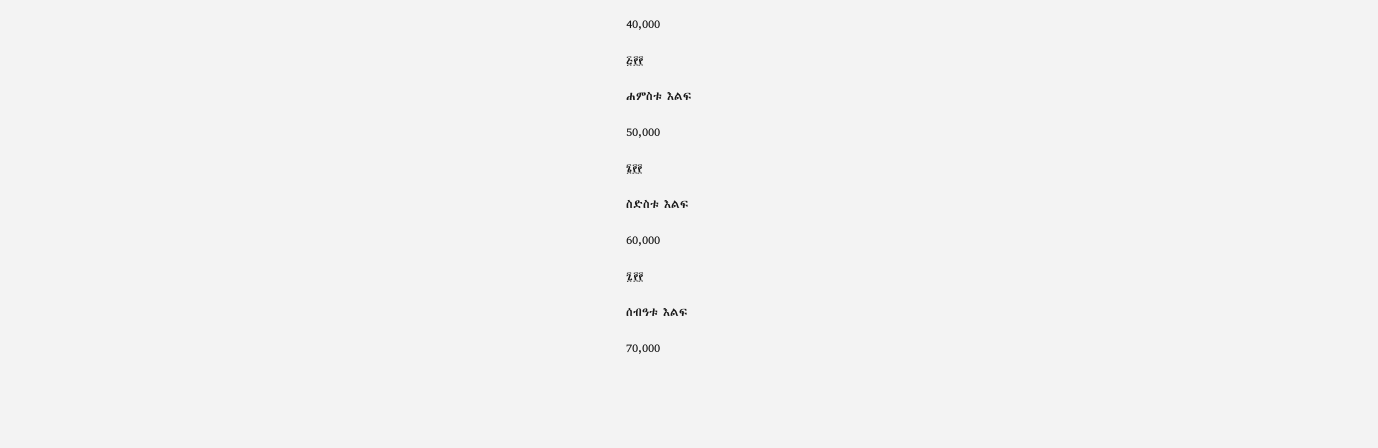40,000

፭፻፻

ሐምስቱ እልፍ

50,000

፮፻፻

ስድስቱ እልፍ

60,000

፯፻፻

ሰብዓቱ እልፍ

70,000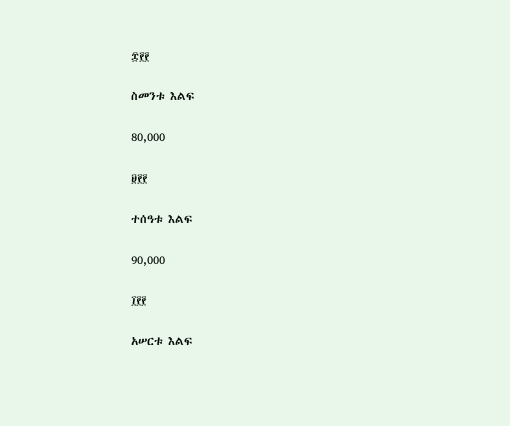፰፻፻

ስመንቱ እልፍ

80,000

፱፻፻

ተሰዓቱ እልፍ

90,000

፲፻፻

አሠርቱ እልፍ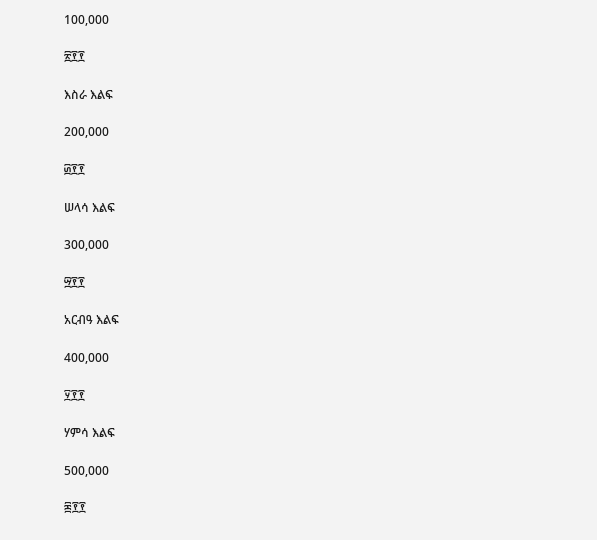100,000

፳፻፻

እስራ እልፍ

200,000

፴፻፻

ሠላሳ እልፍ

300,000

፵፻፻

አርብዓ እልፍ

400,000

፶፻፻

ሃምሳ እልፍ

500,000

፷፻፻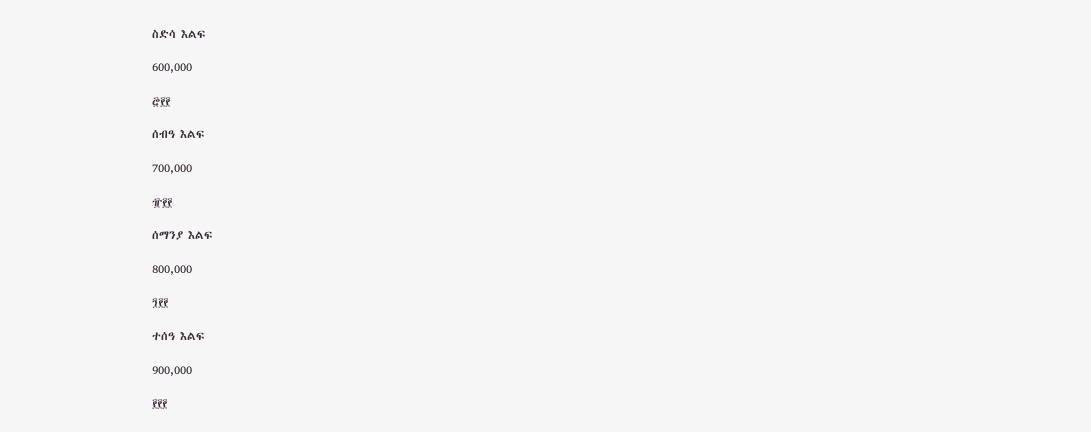ስድሳ እልፍ

600,000

፸፻፻

ሰብዓ እልፍ

700,000

፹፻፻

ሰማንያ እልፍ

800,000

፺፻፻

ተሰዓ እልፍ

900,000

፻፻፻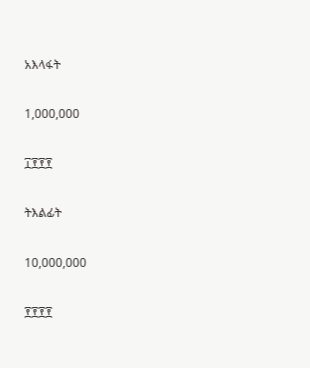አእላፋት

1,000,000

፲፻፻፻

ትእልፊት

10,000,000

፻፻፻፻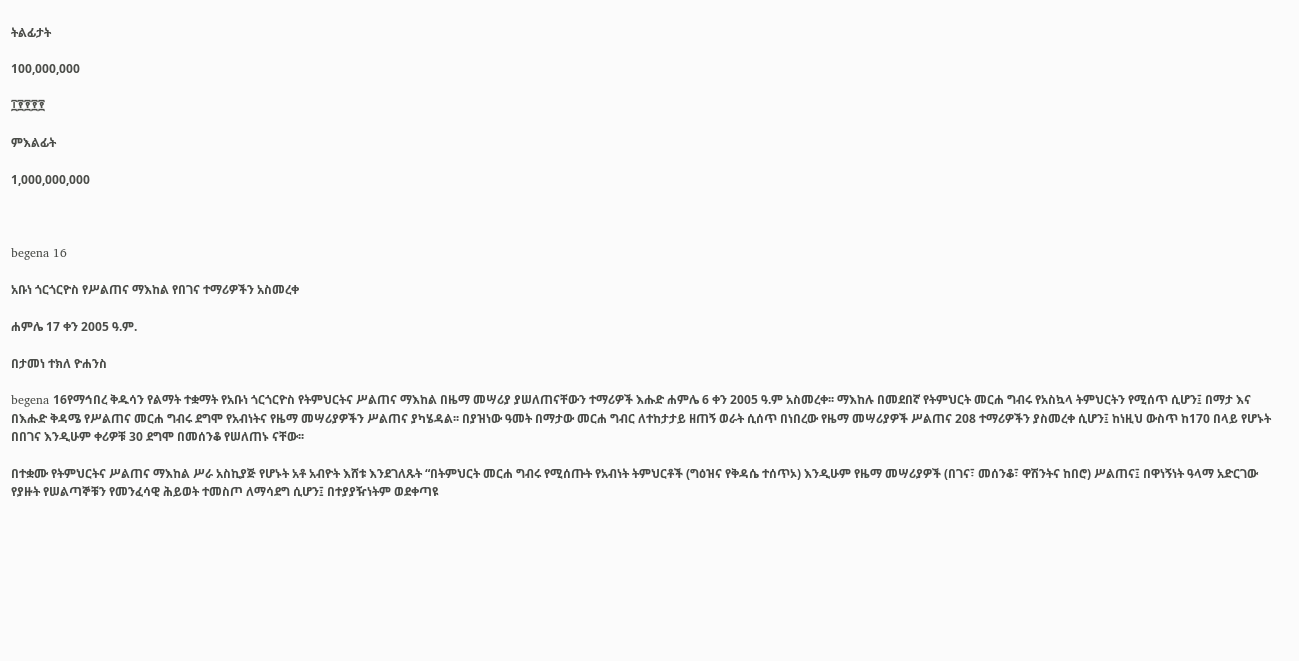ትልፊታት

100,000,000

፲፻፻፻፻

ምእልፊት

1,000,000,000



begena 16

አቡነ ጎርጎርዮስ የሥልጠና ማእከል የበገና ተማሪዎችን አስመረቀ

ሐምሌ 17 ቀን 2005 ዓ.ም.

በታመነ ተክለ ዮሐንስ

begena 16የማኅበረ ቅዱሳን የልማት ተቋማት የአቡነ ጎርጎርዮስ የትምህርትና ሥልጠና ማእከል በዜማ መሣሪያ ያሠለጠናቸውን ተማሪዎች እሑድ ሐምሌ 6 ቀን 2005 ዓ.ም አስመረቀ፡፡ ማእከሉ በመደበኛ የትምህርት መርሐ ግብሩ የአስኳላ ትምህርትን የሚሰጥ ሲሆን፤ በማታ እና በእሑድ ቅዳሜ የሥልጠና መርሐ ግብሩ ደግሞ የአብነትና የዜማ መሣሪያዎችን ሥልጠና ያካሄዳል፡፡ በያዝነው ዓመት በማታው መርሐ ግብር ለተከታታይ ዘጠኝ ወራት ሲሰጥ በነበረው የዜማ መሣሪያዎች ሥልጠና 208 ተማሪዎችን ያስመረቀ ሲሆን፤ ከነዚህ ውስጥ ከ170 በላይ የሆኑት በበገና እንዲሁም ቀሪዎቹ 30 ደግሞ በመሰንቆ የሠለጠኑ ናቸው፡፡

በተቋሙ የትምህርትና ሥልጠና ማእከል ሥራ አስኪያጅ የሆኑት አቶ አብዮት እሸቱ እንደገለጹት “በትምህርት መርሐ ግብሩ የሚሰጡት የአብነት ትምህርቶች (ግዕዝና የቅዳሴ ተሰጥኦ) እንዲሁም የዜማ መሣሪያዎች (በገና፣ መሰንቆ፣ ዋሽንትና ከበሮ) ሥልጠና፤ በዋነኝነት ዓላማ አድርገው የያዙት የሠልጣኞቹን የመንፈሳዊ ሕይወት ተመስጦ ለማሳደግ ሲሆን፤ በተያያዥነትም ወደቀጣዩ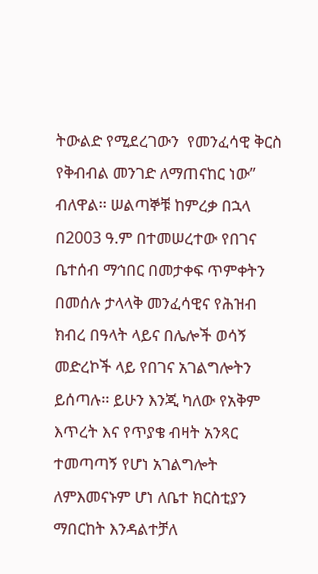ትውልድ የሚደረገውን  የመንፈሳዊ ቅርስ የቅብብል መንገድ ለማጠናከር ነው” ብለዋል፡፡ ሠልጣኞቹ ከምረቃ በኋላ በ2003 ዓ.ም በተመሠረተው የበገና ቤተሰብ ማኅበር በመታቀፍ ጥምቀትን በመሰሉ ታላላቅ መንፈሳዊና የሕዝብ ክብረ በዓላት ላይና በሌሎች ወሳኝ መድረኮች ላይ የበገና አገልግሎትን ይሰጣሉ፡፡ ይሁን እንጂ ካለው የአቅም እጥረት እና የጥያቄ ብዛት አንጻር ተመጣጣኝ የሆነ አገልግሎት ለምእመናኑም ሆነ ለቤተ ክርስቲያን ማበርከት እንዳልተቻለ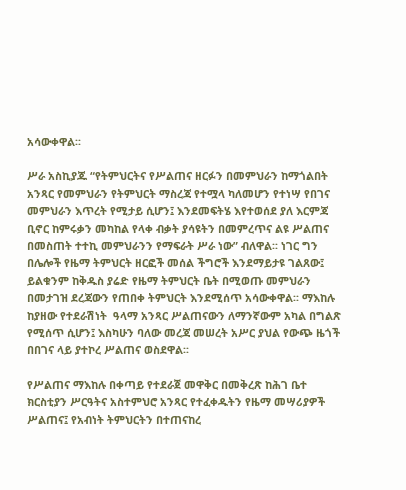አሳውቀዋል፡፡

ሥራ አስኪያጁ “የትምህርትና የሥልጠና ዘርፉን በመምህራን ከማጎልበት አንጻር የመምህራን የትምህርት ማስረጃ የተሟላ ካለመሆን የተነሣ የበገና መምህራን እጥረት የሚታይ ሲሆን፤ እንደመፍትሄ እየተወሰደ ያለ እርምጃ ቢኖር ከምሩቃን መካከል የላቀ ብቃት ያሳዩትን በመምረጥና ልዩ ሥልጠና በመስጠት ተተኪ መምህራንን የማፍራት ሥራ ነው” ብለዋል፡፡ ነገር ግን በሌሎች የዜማ ትምህርት ዘርፎች መሰል ችግሮች እንደማይታዩ ገልጸው፤ ይልቁንም ከቅዱስ ያሬድ የዜማ ትምህርት ቤት በሚወጡ መምህራን በመታገዝ ደረጃውን የጠበቀ ትምህርት እንደሚሰጥ አሳውቀዋል፡፡ ማእከሉ ከያዘው የተደራሽነት  ዓላማ አንጻር ሥልጠናውን ለማንኛውም አካል በግልጽ የሚሰጥ ሲሆን፤ እስካሁን ባለው መረጃ መሠረት አሥር ያህል የውጭ ዜጎች በበገና ላይ ያተኮረ ሥልጠና ወስደዋል፡፡

የሥልጠና ማእከሉ በቀጣይ የተደራጀ መዋቅር በመቅረጽ ከሕገ ቤተ ክርስቲያን ሥርዓትና አስተምህሮ አንጻር የተፈቀዱትን የዜማ መሣሪያዎች ሥልጠና፤ የአብነት ትምህርትን በተጠናከረ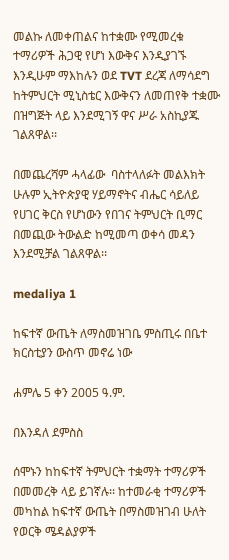መልኩ ለመቀጠልና ከተቋሙ የሚመረቁ ተማሪዎች ሕጋዊ የሆነ እውቅና እንዲያገኙ እንዲሁም ማእከሉን ወደ TVT ደረጃ ለማሳደግ ከትምህርት ሚኒስቴር እውቅናን ለመጠየቅ ተቋሙ በዝግጅት ላይ እንደሚገኝ ዋና ሥራ አስኪያጁ ገልጸዋል፡፡

በመጨረሻም ሓላፊው  ባስተላለፉት መልእክት  ሁሉም ኢትዮጵያዊ ሃይማኖትና ብሔር ሳይለይ የሀገር ቅርስ የሆነውን የበገና ትምህርት ቢማር በመጪው ትውልድ ከሚመጣ ወቀሳ መዳን እንደሚቻል ገልጸዋል፡፡

medaliya 1

ከፍተኛ ውጤት ለማስመዝገቤ ምስጢሩ በቤተ ክርስቲያን ውስጥ መኖሬ ነው

ሐምሌ 5 ቀን 2005 ዓ.ም.

በእንዳለ ደምስስ

ሰሞኑን ከከፍተኛ ትምህርት ተቋማት ተማሪዎች በመመረቅ ላይ ይገኛሉ፡፡ ከተመራቂ ተማሪዎች መካከል ከፍተኛ ውጤት በማስመዝገብ ሁለት የወርቅ ሜዳልያዎች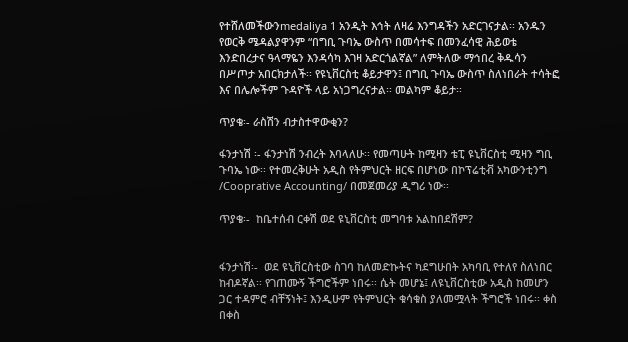የተሸለመችውንmedaliya 1 አንዲት እኅት ለዛሬ እንግዳችን አድርገናታል፡፡ አንዱን የወርቅ ሜዳልያዋንም “በግቢ ጉባኤ ውስጥ በመሳተፍ በመንፈሳዊ ሕይወቴ እንድበረታና ዓላማዬን እንዳሳካ እገዛ አድርጎልኛል” ለምትለው ማኅበረ ቅዱሳን በሥጦታ አበርክታለች፡፡ የዩኒቨርስቲ ቆይታዋን፤ በግቢ ጉባኤ ውስጥ ስለነበራት ተሳትፎ እና በሌሎችም ጉዳዮች ላይ አነጋግረናታል፡፡ መልካም ቆይታ፡፡

ጥያቄ፡- ራስሽን ብታስተዋውቂን?

ፋንታነሽ ፡- ፋንታነሽ ንብረት እባላለሁ፡፡ የመጣሁት ከሚዛን ቴፒ ዩኒቨርስቲ ሚዛን ግቢ ጉባኤ ነው፡፡ የተመረቅሁት አዲስ የትምህርት ዘርፍ በሆነው በኮፕሬቲቭ አካውንቲንግ /Cooprative Accounting/ በመጀመሪያ ዲግሪ ነው፡፡

ጥያቄ፡-  ከቤተሰብ ርቀሽ ወደ ዩኒቨርስቲ መግባቱ አልከበደሽም?


ፋንታነሽ፡-  ወደ ዩኒቨርስቲው ስገባ ከለመድኩትና ካደግሁበት አካባቢ የተለየ ስለነበር ከብዶኛል፡፡ የገጠሙኝ ችግሮችም ነበሩ፡፡ ሴት መሆኔ፤ ለዩኒቨርስቲው አዲስ ከመሆን ጋር ተዳምሮ ብቸኝነት፤ እንዲሁም የትምህርት ቁሳቁስ ያለመሟላት ችግሮች ነበሩ፡፡ ቀስ በቀስ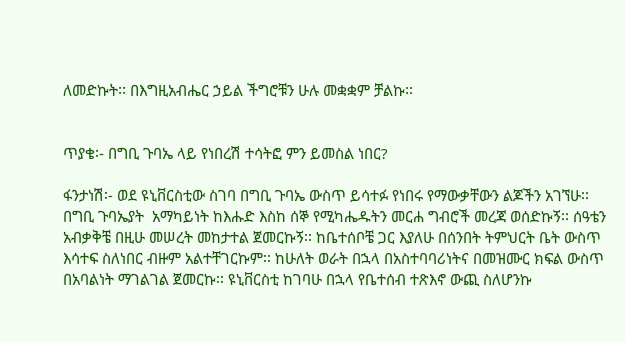ለመድኩት፡፡ በእግዚአብሔር ኃይል ችግሮቹን ሁሉ መቋቋም ቻልኩ፡፡


ጥያቄ፡- በግቢ ጉባኤ ላይ የነበረሽ ተሳትፎ ምን ይመስል ነበር?

ፋንታነሽ፡- ወደ ዩኒቨርስቲው ስገባ በግቢ ጉባኤ ውስጥ ይሳተፉ የነበሩ የማውቃቸውን ልጆችን አገኘሁ፡፡ በግቢ ጉባኤያት  አማካይነት ከእሑድ እስከ ሰኞ የሚካሔዱትን መርሐ ግብሮች መረጃ ወሰድኩኝ፡፡ ሰዓቴን አብቃቅቼ በዚሁ መሠረት መከታተል ጀመርኩኝ፡፡ ከቤተሰቦቼ ጋር እያለሁ በሰንበት ትምህርት ቤት ውስጥ እሳተፍ ስለነበር ብዙም አልተቸገርኩም፡፡ ከሁለት ወራት በኋላ በአስተባባሪነትና በመዝሙር ክፍል ውስጥ በአባልነት ማገልገል ጀመርኩ፡፡ ዩኒቨርስቲ ከገባሁ በኋላ የቤተሰብ ተጽእኖ ውጪ ስለሆንኩ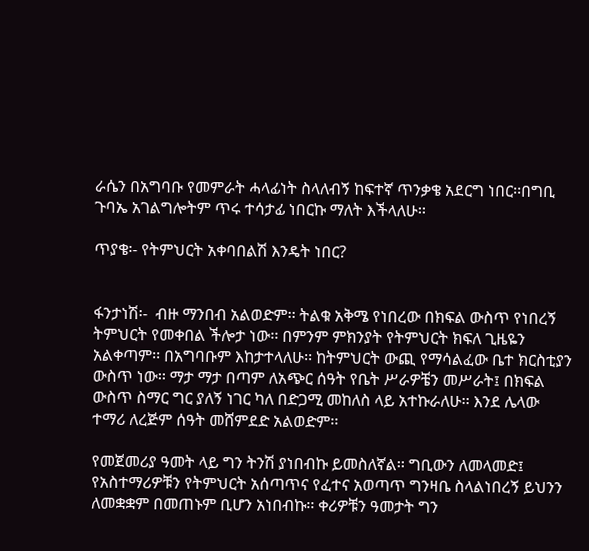ራሴን በአግባቡ የመምራት ሓላፊነት ስላለብኝ ከፍተኛ ጥንቃቄ አደርግ ነበር፡፡በግቢ ጉባኤ አገልግሎትም ጥሩ ተሳታፊ ነበርኩ ማለት እችላለሁ፡፡

ጥያቄ፡- የትምህርት አቀባበልሽ እንዴት ነበር?


ፋንታነሽ፡-  ብዙ ማንበብ አልወድም፡፡ ትልቁ አቅሜ የነበረው በክፍል ውስጥ የነበረኝ ትምህርት የመቀበል ችሎታ ነው፡፡ በምንም ምክንያት የትምህርት ክፍለ ጊዜዬን አልቀጣም፡፡ በአግባቡም እከታተላለሁ፡፡ ከትምህርት ውጪ የማሳልፈው ቤተ ክርስቲያን ውስጥ ነው፡፡ ማታ ማታ በጣም ለአጭር ሰዓት የቤት ሥራዎቼን መሥራት፤ በክፍል ውስጥ ስማር ግር ያለኝ ነገር ካለ በድጋሚ መከለስ ላይ አተኩራለሁ፡፡ እንደ ሌላው ተማሪ ለረጅም ሰዓት መሸምደድ አልወድም፡፡

የመጀመሪያ ዓመት ላይ ግን ትንሽ ያነበብኩ ይመስለኛል፡፡ ግቢውን ለመላመድ፤ የአስተማሪዎቹን የትምህርት አሰጣጥና የፈተና አወጣጥ ግንዛቤ ስላልነበረኝ ይህንን ለመቋቋም በመጠኑም ቢሆን አነበብኩ፡፡ ቀሪዎቹን ዓመታት ግን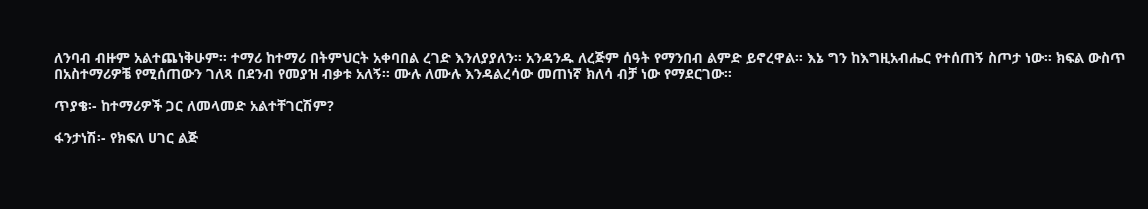ለንባብ ብዙም አልተጨነቅሁም፡፡ ተማሪ ከተማሪ በትምህርት አቀባበል ረገድ እንለያያለን፡፡ አንዳንዱ ለረጅም ሰዓት የማንበብ ልምድ ይኖረዋል፡፡ እኔ ግን ከእግዚአብሔር የተሰጠኝ ስጦታ ነው፡፡ ክፍል ውስጥ በአስተማሪዎቼ የሚሰጠውን ገለጻ በደንብ የመያዝ ብቃቱ አለኝ፡፡ ሙሉ ለሙሉ እንዳልረሳው መጠነኛ ክለሳ ብቻ ነው የማደርገው፡፡

ጥያቄ፡- ከተማሪዎች ጋር ለመላመድ አልተቸገርሽም?

ፋንታነሽ፡- የክፍለ ሀገር ልጅ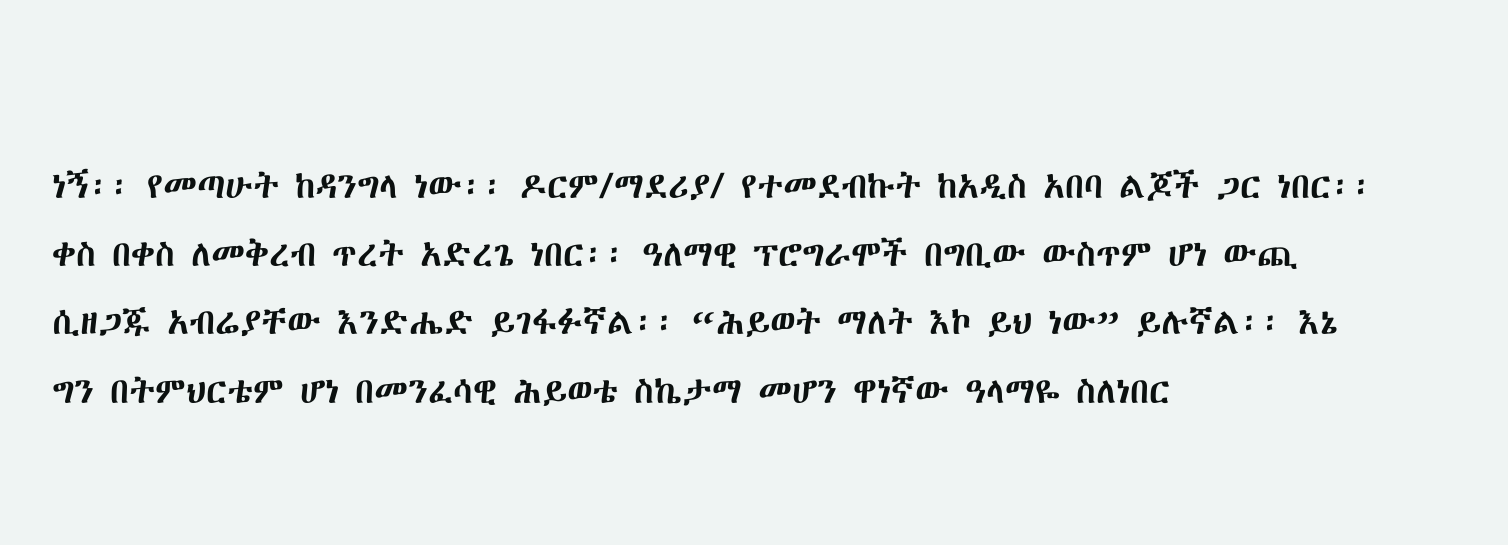ነኝ፡፡ የመጣሁት ከዳንግላ ነው፡፡ ዶርም/ማደሪያ/ የተመደብኩት ከአዲስ አበባ ልጆች ጋር ነበር፡፡ ቀስ በቀስ ለመቅረብ ጥረት አድረጌ ነበር፡፡ ዓለማዊ ፕሮግራሞች በግቢው ውስጥም ሆነ ውጪ ሲዘጋጁ አብሬያቸው እንድሔድ ይገፋፉኛል፡፡ “ሕይወት ማለት እኮ ይህ ነው” ይሉኛል፡፡ እኔ ግን በትምህርቴም ሆነ በመንፈሳዊ ሕይወቴ ስኬታማ መሆን ዋነኛው ዓላማዬ ስለነበር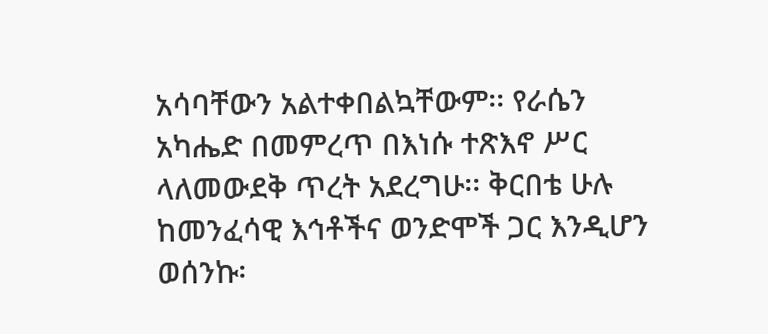አሳባቸውን አልተቀበልኳቸውም፡፡ የራሴን አካሔድ በመምረጥ በእነሱ ተጽእኖ ሥር ላለመውደቅ ጥረት አደረግሁ፡፡ ቅርበቴ ሁሉ ከመንፈሳዊ እኅቶችና ወንድሞች ጋር እንዲሆን ወሰንኩ፡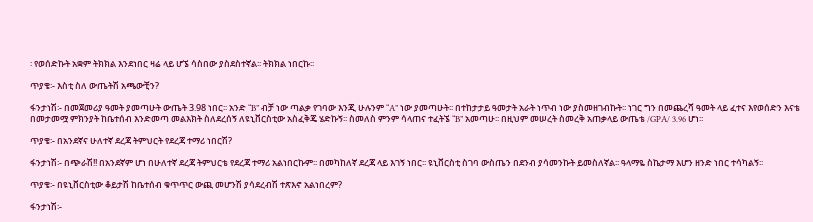፡ የወሰድኩት አቋም ትክክል እንደነበር ዛሬ ላይ ሆኜ ሳስበው ያስደስተኛል፡፡ ትክክል ነበርኩ፡፡

ጥያቄ፡- እስቲ ስለ ውጤትሽ አጫውቺን?

ፋንታነሽ፡- በመጀመሪያ ዓመት ያመጣሁት ውጤት 3.98 ነበር፡፡ አንድ “B” ብቻ ነው ጣልቃ የገባው እንጂ ሁሉንም “A” ነው ያመጣሁት፡፡ በተከታታይ ዓመታት አራት ነጥብ ነው ያስመዘገብኩት፡፡ ነገር ግን በመጨረሻ ዓመት ላይ ፈተና እየወሰድን እናቴ በመታመሟ ምክንያት ከቤተሰብ እንድመጣ መልእክት ስለደረሰኝ ለዩኒቨርስቲው አስፈቅጄ ሄድኩኝ፡፡ ስመለስ ምንም ሳላጠና ተፈትኜ “B” አመጣሁ፡፡ በዚህም መሠረት ስመረቅ አጠቃላይ ውጤቴ /GPA/ 3.96 ሆነ፡፡

ጥያቄ፡- በአንደኛና ሁለተኛ ደረጃ ትምህርት የደረጃ ተማሪ ነበርሽ?

ፋንታነሽ፡- በጭራሽ!! በአንደኛም ሆነ በሁለተኛ ደረጃ ትምህርቴ የደረጃ ተማሪ አልነበርኩም፡፡ በመካከለኛ ደረጃ ላይ እገኝ ነበር፡፡ ዩኒቨርስቲ ስገባ ውስጤን በደንብ ያሳመንኩት ይመስለኛል፡፡ ዓላማዬ ስኬታማ እሆን ዘንድ ነበር ተሳካልኝ፡፡

ጥያቄ፡- በዩኒቨርስቲው ቆይታሽ ከቤተሰብ ቁጥጥር ውጪ መሆንሽ ያሳደረብሽ ተጽእኖ አልነበረም?

ፋንታነሽ፡-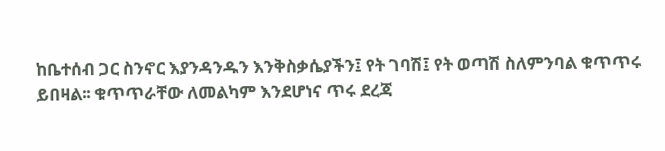ከቤተሰብ ጋር ስንኖር እያንዳንዱን እንቅስቃሴያችን፤ የት ገባሽ፤ የት ወጣሽ ስለምንባል ቁጥጥሩ ይበዛል፡፡ ቁጥጥራቸው ለመልካም እንደሆነና ጥሩ ደረጃ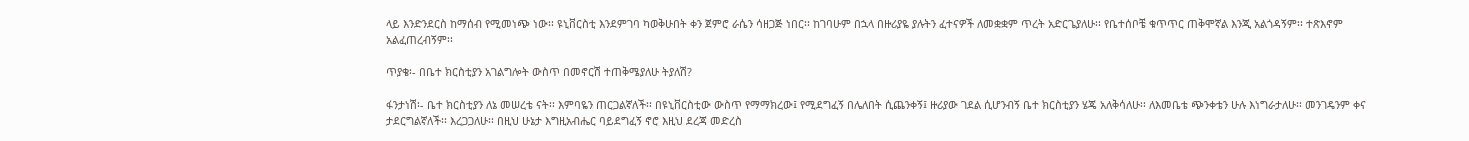ላይ እንድንደርስ ከማሰብ የሚመነጭ ነው፡፡ ዩኒቨርስቲ እንደምገባ ካወቅሁበት ቀን ጀምሮ ራሴን ሳዘጋጅ ነበር፡፡ ከገባሁም በኋላ በዙሪያዬ ያሉትን ፈተናዎች ለመቋቋም ጥረት አድርጌያለሁ፡፡ የቤተሰቦቼ ቁጥጥር ጠቅሞኛል እንጂ አልጎዳኝም፡፡ ተጽእኖም አልፈጠረብኝም፡፡

ጥያቄ፡- በቤተ ክርስቲያን አገልግሎት ውስጥ በመኖርሽ ተጠቅሜያለሁ ትያለሽ?

ፋንታነሽ፡- ቤተ ክርስቲያን ለኔ መሠረቴ ናት፡፡ እምባዬን ጠርጋልኛለች፡፡ በዩኒቨርስቲው ውስጥ የማማክረው፤ የሚደግፈኝ በሌለበት ሲጨንቀኝ፤ ዙሪያው ገደል ሲሆንብኝ ቤተ ክርስቲያን ሄጄ አለቅሳለሁ፡፡ ለእመቤቴ ጭንቀቴን ሁሉ እነግራታለሁ፡፡ መንገዴንም ቀና ታደርግልኛለች፡፡ እረጋጋለሁ፡፡ በዚህ ሁኔታ እግዚአብሔር ባይደግፈኝ ኖሮ እዚህ ደረጃ መድረስ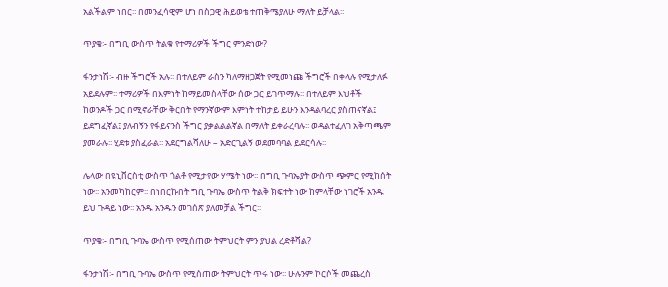አልችልም ነበር፡፡ በመንፈሳዊም ሆነ በስጋዊ ሕይወቴ ተጠቅሜያለሁ ማለት ይቻላል፡፡

ጥያቄ፡- በግቢ ውስጥ ትልቁ የተማሪዎች ችግር ምንድነው?

ፋንታነሽ፡- ብዙ ችግሮች አሉ፡፡ በተለይም ራስን ካለማዘጋጀት የሚመነጩ ችግሮች በቀላሉ የሚታለፉ አይደሉም፡፡ ተማሪዎች በእምነት ከማይመስላቸው ሰው ጋር ይገጥማሉ፡፡ በተለይም እህቶች ከወንዶች ጋር በሚኖራቸው ቅርበት የማንኛውም እምነት ተከታይ ይሁን እንዳልባረር ያስጠናኛል፤ ይደግፈኛል፤ ያለብኝን የፋይናንስ ችግር ያቃልልልኛል በማለት ይቀራረባሉ፡፡ ወዳልተፈለገ አቅጣጫም ያመራሉ፡፡ ሂደቱ ያስፈራል፡፡ አደርግልሻለሁ – አድርጊልኝ ወደመባባል ይደርሳሉ፡፡

ሌላው በዩኒቨርስቲ ውስጥ ጎልቶ የሚታየው ሃሜት ነው፡፡ በግቢ ጉባኤያት ውስጥ ጭምር የሚከሰት ነው፡፡ አንመካከርም፡፡ በነበርኩበት ግቢ ጉባኤ ውስጥ ትልቅ ክፍተት ነው ከምላቸው ነገሮች አንዱ ይህ ጉዳይ ነው፡፡ አንዱ አንዱን መገሰጽ ያለመቻል ችግር፡፡

ጥያቄ፡- በግቢ ጉባኤ ውስጥ የሚሰጠው ትምህርት ምን ያህል ረድቶሻል?

ፋንታነሽ፡- በግቢ ጉባኤ ውስጥ የሚሰጠው ትምህርት ጥሩ ነው፡፡ ሁሉንም ኮርሶች መጨረስ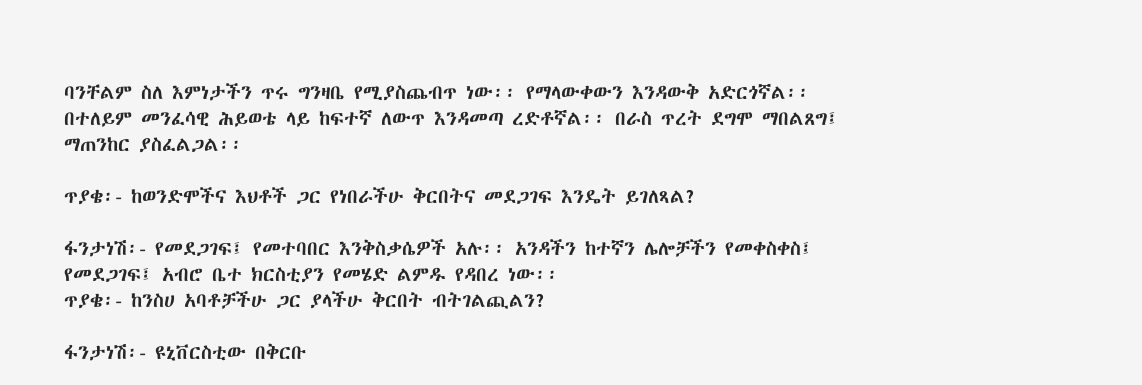ባንቸልም ስለ እምነታችን ጥሩ ግንዛቤ የሚያስጨብጥ ነው፡፡ የማላውቀውን እንዳውቅ አድርጎኛል፡፡ በተለይም መንፈሳዊ ሕይወቴ ላይ ከፍተኛ ለውጥ እንዳመጣ ረድቶኛል፡፡ በራስ ጥረት ደግሞ ማበልጸግ፤ ማጠንከር ያስፈልጋል፡፡

ጥያቄ፡- ከወንድሞችና እህቶች ጋር የነበራችሁ ቅርበትና መደጋገፍ እንዴት ይገለጻል?

ፋንታነሽ፡- የመደጋገፍ፤ የመተባበር እንቅስቃሴዎች አሉ፡፡ አንዳችን ከተኛን ሌሎቻችን የመቀስቀስ፤ የመደጋገፍ፤ አብሮ ቤተ ክርስቲያን የመሄድ ልምዱ የዳበረ ነው፡፡
ጥያቄ፡- ከንስሀ አባቶቻችሁ ጋር ያላችሁ ቅርበት ብትገልጪልን?

ፋንታነሽ፡- ዩኒቨርስቲው በቅርቡ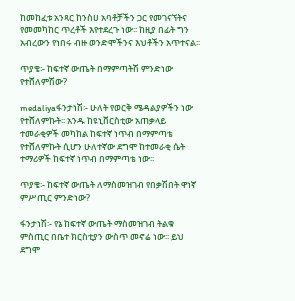ከመከፈቱ አንጻር ከንስሀ አባቶቻችን ጋር የመገናኘትና የመመካከር ጥረቶች እየተደረጉ ነው፡፡ ከዚያ በፊት ግን አብረውን የነበሩ ብዙ ወንድሞችንና እህቶችን አጥተናል፡፡

ጥያቄ፡- ከፍተኛ ውጤት በማምጣትሽ ምንድነው የተሸለምሽው?

medaliyaፋንታነሽ፡- ሁለት የወርቅ ሜዳልያዎችን ነው የተሸለምኩት፡፡ አንዱ ከዩኒቨርስቲው አጠቃላይ ተመራቂዎች መካከል ከፍተኛ ነጥብ በማምጣቴ የተሸለምኩት ሲሆን ሁለተኛው ደግሞ ከተመራቂ ሴት ተማሪዎች ከፍተኛ ነጥብ በማምጣቴ ነው፡፡

ጥያቄ፡- ከፍተኛ ውጤት ለማስመዝገብ የበቃሽበት ዋነኛ ምሥጢር ምንድነው?

ፋንታነሽ፡- የኔ ከፍተኛ ውጤት ማስመዝገብ ትልቁ ምስጢር በቤተ ክርስቲያን ውስጥ መኖሬ ነው፡፡ ይህ ደግሞ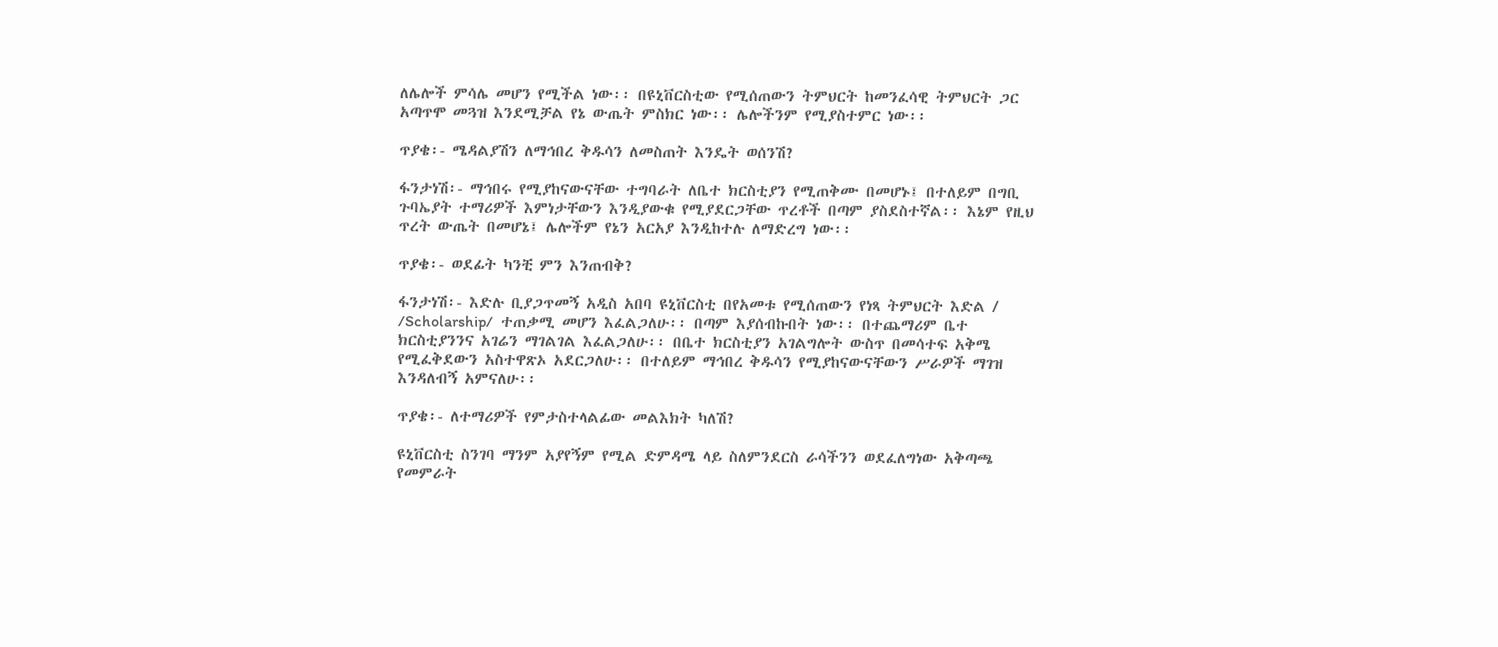ለሌሎች ምሳሌ መሆን የሚችል ነው፡፡ በዩኒቨርስቲው የሚሰጠውን ትምህርት ከመንፈሳዊ ትምህርት ጋር አጣጥሞ መጓዝ እንደሚቻል የኔ ውጤት ምስክር ነው፡፡ ሌሎችንም የሚያስተምር ነው፡፡

ጥያቄ፡- ሜዳልያሽን ለማኅበረ ቅዱሳን ለመስጠት እንዴት ወሰንሽ?

ፋንታነሽ፡- ማኅበሩ የሚያከናውናቸው ተግባራት ለቤተ ክርስቲያን የሚጠቅሙ በመሆኑ፤ በተለይም በግቢ ጉባኤያት ተማሪዎች እምነታቸውን እንዲያውቁ የሚያደርጋቸው ጥረቶች በጣም ያስደስተኛል፡፡ እኔም የዚህ ጥረት ውጤት በመሆኔ፤ ሌሎችም የኔን አርአያ እንዲከተሉ ለማድረግ ነው፡፡

ጥያቄ፡- ወደፊት ካንቺ ምን እንጠብቅ?

ፋንታነሽ፡- እድሉ ቢያጋጥመኝ አዲስ አበባ ዩኒቨርስቲ በየአመቱ የሚሰጠውን የነጻ ትምህርት እድል / /Scholarship/  ተጠቃሚ መሆን እፈልጋለሁ፡፡ በጣም እያሰብኩበት ነው፡፡ በተጨማሪም ቤተ ክርስቲያንንና አገሬን ማገልገል እፈልጋለሁ፡፡ በቤተ ክርስቲያን አገልግሎት ውስጥ በመሳተፍ አቅሜ የሚፈቅደውን አስተዋጽኦ አደርጋለሁ፡፡ በተለይም ማኅበረ ቅዱሳን የሚያከናውናቸውን ሥራዎች ማገዝ እንዳለብኝ አምናለሁ፡፡

ጥያቄ፡- ለተማሪዎች የምታስተላልፊው መልእክት ካለሽ?

ዩኒቨርስቲ ስንገባ ማንም አያየኝም የሚል ድምዳሜ ላይ ስለምንደርስ ራሳችንን ወደፈለግነው አቅጣጫ የመምራት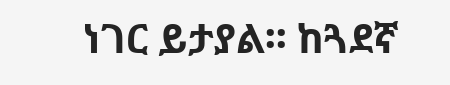ነገር ይታያል፡፡ ከጓደኛ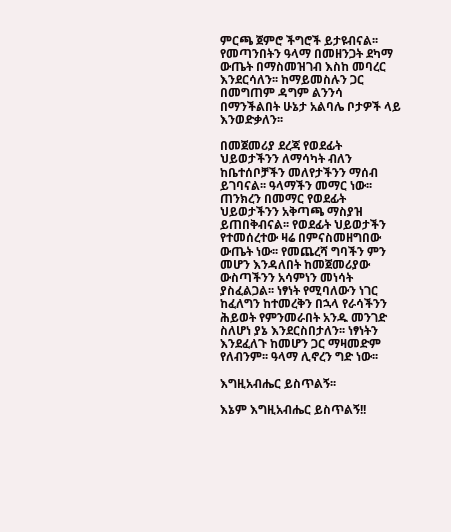ምርጫ ጀምሮ ችግሮች ይታዩብናል፡፡ የመጣንበትን ዓላማ በመዘንጋት ደካማ ውጤት በማስመዝገብ እስከ መባረር እንደርሳለን፡፡ ከማይመስሉን ጋር በመግጠም ዳግም ልንንሳ በማንችልበት ሁኔታ አልባሌ ቦታዎች ላይ እንወድቃለን፡፡

በመጀመሪያ ደረጃ የወደፊት ህይወታችንን ለማሳካት ብለን ከቤተሰቦቻችን መለየታችንን ማሰብ ይገባናል፡፡ ዓላማችን መማር ነው፡፡ ጠንክረን በመማር የወደፊት ህይወታችንን አቅጣጫ ማስያዝ ይጠበቅብናል፡፡ የወደፊት ህይወታችን የተመሰረተው ዛሬ በምናስመዘግበው ውጤት ነው፡፡ የመጨረሻ ግባችን ምን መሆን እንዳለበት ከመጀመሪያው ውስጣችንን አሳምነን መነሳት ያስፈልጋል፡፡ ነፃነት የሚባለውን ነገር ከፈለግን ከተመረቅን በኋላ የራሳችንን ሕይወት የምንመራበት አንዱ መንገድ ስለሆነ ያኔ እንደርስበታለን፡፡ ነፃነትን እንደፈለጉ ከመሆን ጋር ማዛመድም የለብንም፡፡ ዓላማ ሊኖረን ግድ ነው፡፡

እግዚአብሔር ይስጥልኝ፡፡

እኔም እግዚአብሔር ይስጥልኝ!!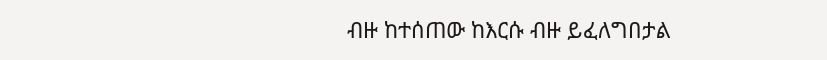ብዙ ከተሰጠው ከእርሱ ብዙ ይፈለግበታል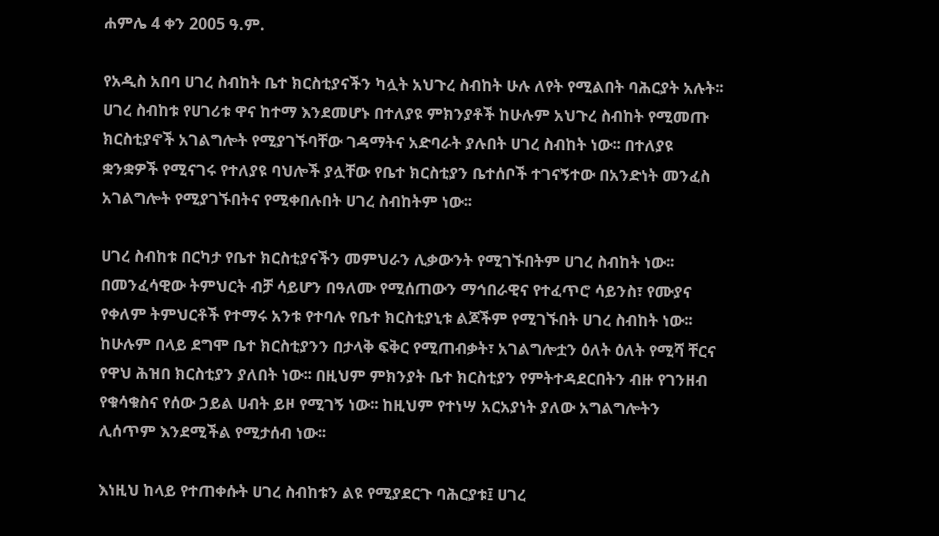ሐምሌ 4 ቀን 2005 ዓ.ም.

የአዲስ አበባ ሀገረ ስብከት ቤተ ክርስቲያናችን ካሏት አህጉረ ስብከት ሁሉ ለየት የሚልበት ባሕርያት አሉት፡፡ ሀገረ ስብከቱ የሀገሪቱ ዋና ከተማ እንደመሆኑ በተለያዩ ምክንያቶች ከሁሉም አህጉረ ስብከት የሚመጡ ክርስቲያኖች አገልግሎት የሚያገኙባቸው ገዳማትና አድባራት ያሉበት ሀገረ ስብከት ነው፡፡ በተለያዩ ቋንቋዎች የሚናገሩ የተለያዩ ባህሎች ያሏቸው የቤተ ክርስቲያን ቤተሰቦች ተገናኝተው በአንድነት መንፈስ አገልግሎት የሚያገኙበትና የሚቀበሉበት ሀገረ ስብከትም ነው፡፡

ሀገረ ስብከቱ በርካታ የቤተ ክርስቲያናችን መምህራን ሊቃውንት የሚገኙበትም ሀገረ ስብከት ነው፡፡ በመንፈሳዊው ትምህርት ብቻ ሳይሆን በዓለሙ የሚሰጠውን ማኅበራዊና የተፈጥሮ ሳይንስ፣ የሙያና የቀለም ትምህርቶች የተማሩ አንቱ የተባሉ የቤተ ክርስቲያኒቱ ልጆችም የሚገኙበት ሀገረ ስብከት ነው፡፡ ከሁሉም በላይ ደግሞ ቤተ ክርስቲያንን በታላቅ ፍቅር የሚጠብቃት፣ አገልግሎቷን ዕለት ዕለት የሚሻ ቸርና የዋህ ሕዝበ ክርስቲያን ያለበት ነው፡፡ በዚህም ምክንያት ቤተ ክርስቲያን የምትተዳደርበትን ብዙ የገንዘብ የቁሳቁስና የሰው ኃይል ሀብት ይዞ የሚገኝ ነው፡፡ ከዚህም የተነሣ አርአያነት ያለው አግልግሎትን ሊሰጥም እንደሚችል የሚታሰብ ነው፡፡

እነዚህ ከላይ የተጠቀሱት ሀገረ ስብከቱን ልዩ የሚያደርጉ ባሕርያቱ፤ ሀገረ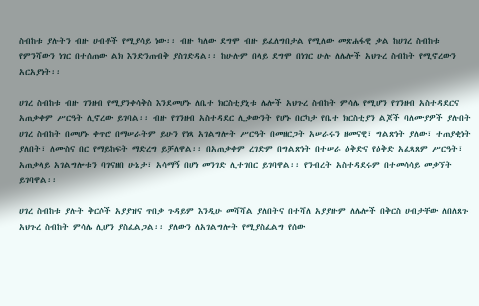ስብከቱ ያሉትን ብዙ ሀብቶች የሚያሳይ ነው፡፡ ብዙ ካለው ደግሞ ብዙ ይፈለግበታል የሚለው መጽሐፋዊ ቃል ከሀገረ ስብከቱ የምንሻውን ነገር በተሰጠው ልክ እንድንጠብቅ ያስገድዳል፡፡ ከሁሉም በላይ ደግሞ በነገር ሁሉ ለሌሎች አህጉረ ስብከት የሚኖረውን አርአያነት፡፡

ሀገረ ስብከቱ ብዙ ገንዘብ የሚያንቀሳቅስ እንደመሆኑ ለቤተ ክርስቲያኒቱ ሌሎች አህጉረ ስብከት ምሳሌ የሚሆን የገንዘብ አስተዳደርና አጠቃቀም ሥርዓት ሊኖረው ይገባል፡፡ ብዙ የገንዘብ አስተዳደር ሊቃውንት የሆኑ በርካታ የቤተ ክርስቲያን ልጆች ባለሙያዎች ያሉበት ሀገረ ስብከት በመሆኑ ቀጥሮ በማሠራትም ይሁን የነጻ አገልግሎት ሥርዓት በመዘርጋት አሠራሩን ዘመናዊ፣ ግልጽነት ያለው፣ ተጠያቂነት ያለበት፣ ለሙስና በር የማይከፍት ማድረግ ይቻለዋል፡፡ በአጠቃቀም ረገድም በግልጽነት በተሠራ ዕቅድና የዕቅድ አፈጻጸም ሥርዓት፣ አጠቃላይ አገልግሎቱን ባገናዘበ ሁኔታ፣ አሳማኝ በሆነ መንገድ ሊተገበር ይገባዋል፡፡ የንብረት አስተዳደሩም በተመሳሳይ መቃኘት ይገባዋል፡፡

ሀገረ ስብከቱ ያሉት ቅርሶች አያያዝና ጥበቃ ጉዳይም እንዲሁ መሻሻል ያለበትና በተሻለ አያያዙም ለሌሎች በቅርስ ሀብታቸው ለበለጸጉ አህጉረ ስብከት ምሳሌ ሊሆን ያስፈልጋል፡፡ ያለውን ለአገልግሎት የሚያስፈልግ የሰው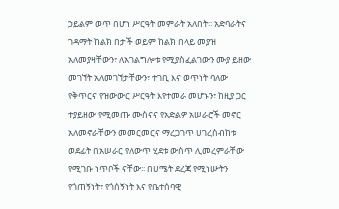ኃይልም ወጥ በሆነ ሥርዓት መምራት አለበት፡፡ አድባራትና ገዳማት ከልክ በታች ወይም ከልክ በላይ መያዝ አለመያዛቸውን፣ ለአገልግሎቱ የሚያስፈልገውን ሙያ ይዘው መገኘት አለመገኘታቸውን፣ ተገቢ እና ወጥነት ባለው የቅጥርና የዝውውር ሥርዓት እየተመራ መሆኑን፣ ከዚያ ጋር ተያይዘው የሚመጡ ሙስናና የአድልዎ አሠራሮች መኖር አለመኖራቸውን መመርመርና ማረጋገጥ ሀገረስብከቱ ወደፊት በአሠራር የለውጥ ሂደቱ ውስጥ ሊመረምራቸው የሚገቡ ነጥቦች ናቸው፡፡ በሀሜት ደረጃ የሚነሡትን የጎጠኝነት፣ የጎሰኝነት እና የቤተሰባዊ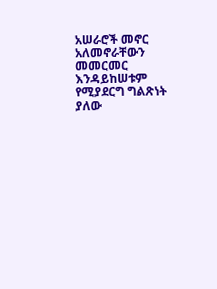አሠራሮች መኖር አለመኖራቸውን መመርመር እንዳይከሠቱም የሚያደርግ ግልጽነት ያለው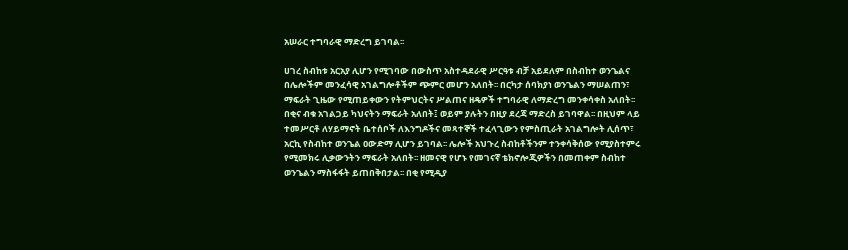አሠራር ተግባራዊ ማድረግ ይገባል፡፡

ሀገረ ስብከቱ አርአያ ሊሆን የሚገባው በውስጥ አስተዳደራዊ ሥርዓቱ ብቻ አይደለም በስብከተ ወንጌልና በሌሎችም መንፈሳዊ አገልግሎቶችም ጭምር መሆን አለበት፡፡ በርካታ ሰባክያነ ወንጌልን ማሠልጠን፣ ማፍራት ጊዜው የሚጠይቀውን የትምህርትና ሥልጠና ዘዴዎች ተግባራዊ ለማድረግ መንቀሳቀስ አለበት፡፡ በቂና ብቁ አገልጋይ ካህናትን ማፍራት አለበት፤ ወይም ያሉትን በዚያ ደረጃ ማድረስ ይገባዋል፡፡ በዚህም ላይ ተመሥርቶ ለሃይማኖት ቤተሰቦች ለእንግዶችና መጻተኞች ተፈላጊውን የምስጢራት አገልግሎት ሊሰጥ፣ አርኪ የስብከተ ወንጌል ዐውድማ ሊሆን ይገባል፡፡ ሌሎች አህጉረ ስብከቶችንም ተንቀሳቅሰው የሚያስተምሩ የሚመክሩ ሊቃውንትን ማፍራት አለበት፡፡ ዘመናዊ የሆኑ የመገናኛ ቴክኖሎጂዎችን በመጠቀም ስብከተ ወንጌልን ማስፋፋት ይጠበቅበታል፡፡ በቂ የሚዲያ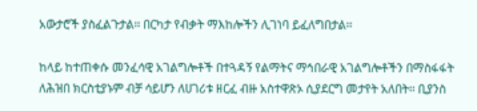አውታሮች ያስፈልጉታል፡፡ በርካታ የብቃት ማእከሎችን ሊገነባ ይፈለግበታል፡፡

ከላይ ከተጠቀሱ መንፈሳዊ አገልግሎቶች በተጓዳኝ የልማትና ማኅበራዊ አገልግሎቶችን በማስፋፋት ለሕዝበ ክርስቲያኑም ብቻ ሳይሆን ለሀገሪቱ ዘርፈ ብዙ አስተዋጽኦ ሲያደርግ መታየት አለበት፡፡ ቢያንስ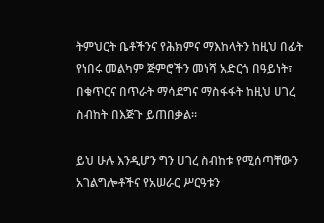ትምህርት ቤቶችንና የሕክምና ማእከላትን ከዚህ በፊት የነበሩ መልካም ጅምሮችን መነሻ አድርጎ በዓይነት፣ በቁጥርና በጥራት ማሳደግና ማስፋፋት ከዚህ ሀገረ ስብከት በእጅጉ ይጠበቃል፡፡

ይህ ሁሉ እንዲሆን ግን ሀገረ ስብከቱ የሚሰጣቸውን አገልግሎቶችና የአሠራር ሥርዓቱን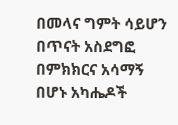በመላና ግምት ሳይሆን በጥናት አስደግፎ በምክክርና አሳማኝ በሆኑ አካሔዶች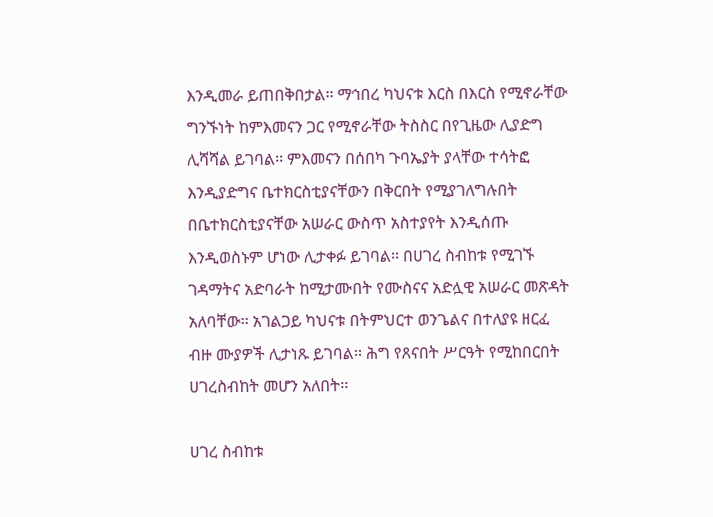እንዲመራ ይጠበቅበታል፡፡ ማኅበረ ካህናቱ እርስ በእርስ የሚኖራቸው ግንኙነት ከምእመናን ጋር የሚኖራቸው ትስስር በየጊዜው ሊያድግ ሊሻሻል ይገባል፡፡ ምእመናን በሰበካ ጉባኤያት ያላቸው ተሳትፎ እንዲያድግና ቤተክርስቲያናቸውን በቅርበት የሚያገለግሉበት በቤተክርስቲያናቸው አሠራር ውስጥ አስተያየት እንዲሰጡ እንዲወስኑም ሆነው ሊታቀፉ ይገባል፡፡ በሀገረ ስብከቱ የሚገኙ ገዳማትና አድባራት ከሚታሙበት የሙስናና አድሏዊ አሠራር መጽዳት አለባቸው፡፡ አገልጋይ ካህናቱ በትምህርተ ወንጌልና በተለያዩ ዘርፈ ብዙ ሙያዎች ሊታነጹ ይገባል፡፡ ሕግ የጸናበት ሥርዓት የሚከበርበት ሀገረስብከት መሆን አለበት፡፡

ሀገረ ስብከቱ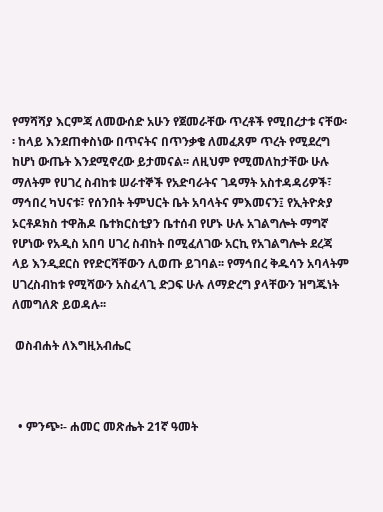የማሻሻያ እርምጃ ለመውሰድ አሁን የጀመራቸው ጥረቶች የሚበረታቱ ናቸው፡፡ ከላይ እንደጠቀስነው በጥናትና በጥንቃቄ ለመፈጸም ጥረት የሚደረግ ከሆነ ውጤት እንደሚኖረው ይታመናል፡፡ ለዚህም የሚመለከታቸው ሁሉ ማለትም የሀገረ ስብከቱ ሠራተኞች የአድባራትና ገዳማት አስተዳዳሪዎች፣ ማኅበረ ካህናቱ፣ የሰንበት ትምህርት ቤት አባላትና ምእመናን፤ የኢትዮጵያ ኦርቶዶክስ ተዋሕዶ ቤተክርስቲያን ቤተሰብ የሆኑ ሁሉ አገልግሎት ማግኛ የሆነው የአዲስ አበባ ሀገረ ስብከት በሚፈለገው አርኪ የአገልግሎት ደረጃ ላይ እንዲደርስ የየድርሻቸውን ሊወጡ ይገባል፡፡ የማኅበረ ቅዱሳን አባላትም ሀገረስብከቱ የሚሻውን አስፈላጊ ድጋፍ ሁሉ ለማድረግ ያላቸውን ዝግጁነት ለመግለጽ ይወዳሉ፡፡

 ወስብሐት ለእግዚአብሔር



  • ምንጭ፡- ሐመር መጽሔት 21ኛ ዓመት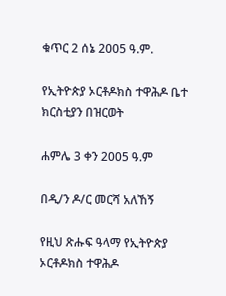ቁጥር 2 ሰኔ 2005 ዓ.ም.

የኢትዮጵያ ኦርቶዶክስ ተዋሕዶ ቤተ ክርስቲያን በዝርወት

ሐምሌ 3 ቀን 2005 ዓ.ም

በዲ/ን ዶ/ር መርሻ አለኸኝ

የዚህ ጽሑፍ ዓላማ የኢትዮጵያ ኦርቶዶክስ ተዋሕዶ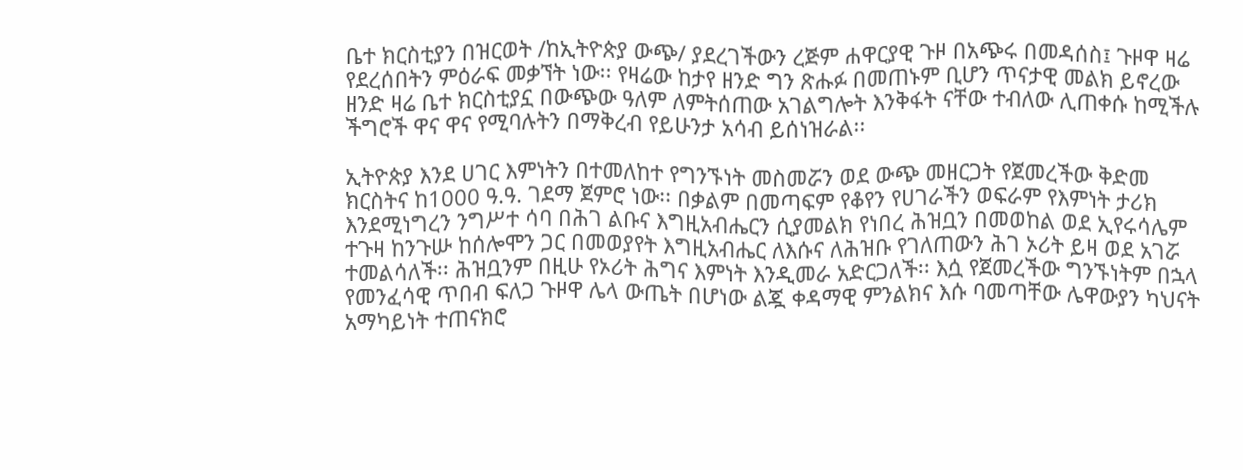ቤተ ክርስቲያን በዝርወት /ከኢትዮጵያ ውጭ/ ያደረገችውን ረጅም ሐዋርያዊ ጉዞ በአጭሩ በመዳሰስ፤ ጉዞዋ ዛሬ የደረሰበትን ምዕራፍ መቃኘት ነው፡፡ የዛሬው ከታየ ዘንድ ግን ጽሑፉ በመጠኑም ቢሆን ጥናታዊ መልክ ይኖረው ዘንድ ዛሬ ቤተ ክርስቲያኗ በውጭው ዓለም ለምትሰጠው አገልግሎት እንቅፋት ናቸው ተብለው ሊጠቀሱ ከሚችሉ ችግሮች ዋና ዋና የሚባሉትን በማቅረብ የይሁንታ አሳብ ይሰነዝራል፡፡

ኢትዮጵያ እንደ ሀገር እምነትን በተመለከተ የግንኙነት መስመሯን ወደ ውጭ መዘርጋት የጀመረችው ቅድመ ክርስትና ከ1000 ዓ.ዓ. ገደማ ጀምሮ ነው፡፡ በቃልም በመጣፍም የቆየን የሀገራችን ወፍራም የእምነት ታሪክ እንደሚነግረን ንግሥተ ሳባ በሕገ ልቡና እግዚአብሔርን ሲያመልክ የነበረ ሕዝቧን በመወከል ወደ ኢየሩሳሌም ተጉዛ ከንጉሡ ከሰሎሞን ጋር በመወያየት እግዚአብሔር ለእሱና ለሕዝቡ የገለጠውን ሕገ ኦሪት ይዛ ወደ አገሯ ተመልሳለች፡፡ ሕዝቧንም በዚሁ የኦሪት ሕግና እምነት እንዲመራ አድርጋለች፡፡ እሷ የጀመረችው ግንኙነትም በኋላ የመንፈሳዊ ጥበብ ፍለጋ ጉዞዋ ሌላ ውጤት በሆነው ልጇ ቀዳማዊ ምንልክና እሱ ባመጣቸው ሌዋውያን ካህናት አማካይነት ተጠናክሮ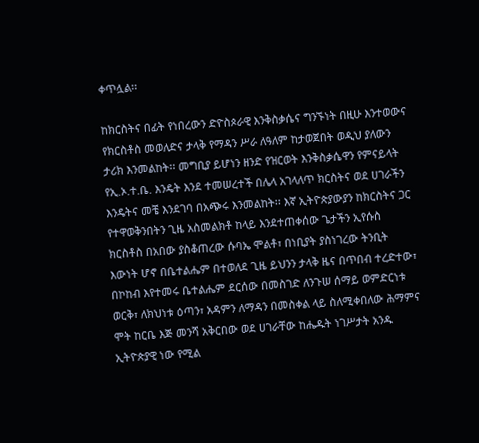ቀጥሏል፡፡

ከክርስትና በፊት የነበረውን ድዮስጶራዊ እንቅስቃሴና ግንኙነት በዚሁ እንተወውና የክርስቶስ መወለድና ታላቅ የማዳን ሥራ ለዓለም ከታወጀበት ወዲህ ያለውን ታሪክ እንመልከት፡፡ መግቢያ ይሆነን ዘንድ የዝርወት እንቅስቃሴዋን የምናይላት የኢ.ኦ.ተ.ቤ. እንዴት እንደ ተመሠረተች በሌላ አገላለጥ ክርስትና ወደ ሀገራችን እንዴትና መቼ እንደገባ በአጭሩ እንመልከት፡፡ እኛ ኢትዮጵያውያን ከክርስትና ጋር የተዋወቅንበትን ጊዜ አስመልክቶ ከላይ እንደተጠቀሰው ጌታችን ኢየሱስ ክርስቶስ በአበው ያስቆጠረው ሱባኤ ሞልቶ፣ በነቢያት ያስነገረው ትንቢት እውነት ሆኖ በቤተልሔም በተወለደ ጊዜ ይህንን ታላቅ ዜና በጥበብ ተረድተው፣ በኮከብ እየተመሩ ቤተልሔም ደርሰው በመስገድ ለንጉሠ ሰማይ ወምድርነቱ ወርቅ፣ ለክህነቱ ዕጣን፣ አዳምን ለማዳን በመስቀል ላይ ስለሚቀበለው ሕማምና ሞት ከርቤ እጅ መንሻ አቅርበው ወደ ሀገራቸው ከሔዱት ነገሥታት አንዱ ኢትዮጵያዊ ነው የሚል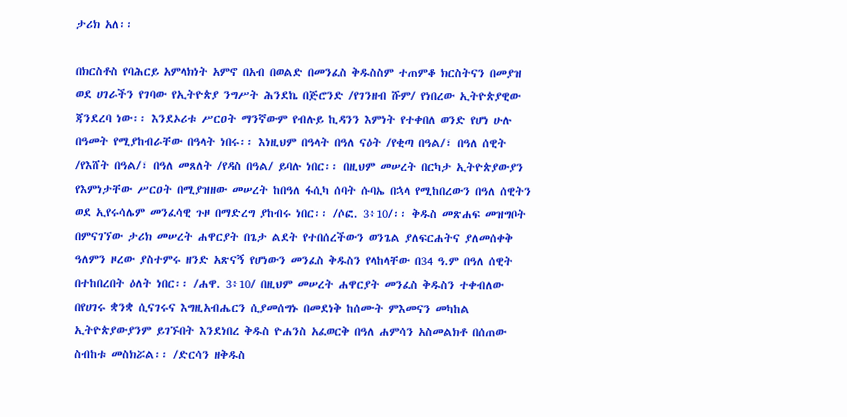ታሪክ አለ፡፡

በክርስቶስ የባሕርይ አምላክነት አምኖ በአብ በወልድ በመንፈስ ቅዱስስም ተጠምቆ ክርስትናን በመያዝ ወደ ሀገራችን የገባው የኢትዮጵያ ንግሥት ሕንደኬ በጅሮንድ /የገንዘብ ሹም/ የነበረው ኢትዮጵያዊው ጃንደረባ ነው፡፡ እንደኦሪቱ ሥርዐት ማንኛውም የብሉይ ኪዳንን እምነት የተቀበለ ወንድ የሆነ ሁሉ በዓመት የሚያከብራቸው በዓላት ነበሩ፡፡ እነዚህም በዓላት በዓለ ናዕት /የቂጣ በዓል/፣ በዓለ ሰዊት /የእሸት በዓል/፣ በዓለ መጸለት /የዳስ በዓል/ ይባሉ ነበር፡፡ በዚህም መሠረት በርካታ ኢትዮጵያውያን የእምነታቸው ሥርዐት በሚያዝዘው መሠረት ከበዓለ ፋሲካ ሰባት ሱባኤ በኋላ የሚከበረውን በዓለ ሰዊትን ወደ ኢየሩሳሌም መንፈሳዊ ጉዞ በማድረግ ያከብሩ ነበር፡፡ /ሶፎ. 3፥10/፡፡ ቅዱስ መጽሐፍ መዝግቦት በምናገኘው ታሪክ መሠረት ሐዋርያት በጌታ ልደት የተበሰረችውን ወንጌል ያለፍርሐትና ያለመሰቀቅ ዓለምን ዞረው ያስተምሩ ዘንድ አጽናኝ የሆነውን መንፈስ ቅዱስን የላከላቸው በ34 ዓ.ም በዓለ ሰዊት በተከበረበት ዕለት ነበር፡፡ /ሐዋ. 3፥10/ በዚህም መሠረት ሐዋርያት መንፈስ ቅዱስን ተቀብለው በየሀገሩ ቋንቋ ሲናገሩና እግዚአብሔርን ሲያመሰግኑ በመደነቅ ከሰሙት ምእመናን መካከል ኢትዮጵያውያንም ይገኙበት እንደነበረ ቅዱስ ዮሐንስ አፈወርቅ በዓለ ሐምሳን አስመልክቶ በሰጠው ስብከቱ መስክሯል፡፡ /ድርሳን ዘቅዱስ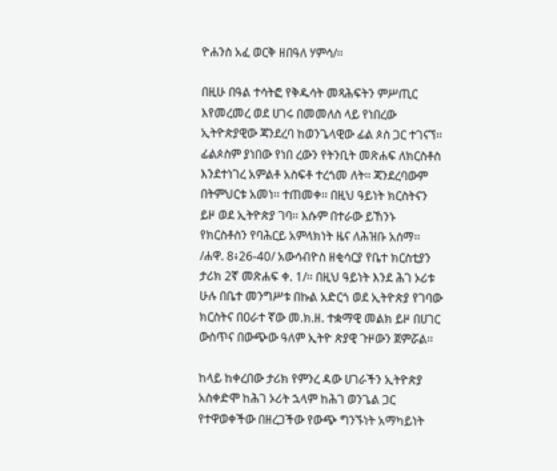ዮሐንስ አፈ ወርቅ ዘበዓለ ሃምሳ/፡፡

በዚሁ በዓል ተሳትፎ የቅዱሳት መጻሕፍትን ምሥጢር እየመረመረ ወደ ሀገሩ በመመለስ ላይ የነበረው ኢትዮጵያዊው ጃንደረባ ከወንጌላዊው ፊል ጶስ ጋር ተገናኘ፡፡ ፊልጶስም ያነበው የነበ ረውን የትንቢት መጽሐፍ ለክርስቶስ እንደተነገረ አምልቶ አስፍቶ ተረጎመ ለት፡፡ ጃንደረባውም በትምህርቱ አመነ፡፡ ተጠመቀ፡፡ በዚህ ዓይነት ክርስትናን ይዞ ወደ ኢትዮጵያ ገባ፡፡ እሱም በተራው ይኸንኑ የክርስቶስን የባሕርይ አምላክነት ዜና ለሕዝቡ አሰማ፡፡ /ሐዋ. 8፥26-40/ አውሳብዮስ ዘቂሳርያ የቤተ ክርስቲያን ታሪክ 2ኛ መጽሐፍ ቀ. 1/፡፡ በዚህ ዓይነት እንደ ሕገ ኦሪቱ ሁሉ በቤተ መንግሥቱ በኩል አድርጎ ወደ ኢትዮጵያ የገባው ክርስትና በዐራተ ኛው መ.ክ.ዘ. ተቋማዊ መልክ ይዞ በሀገር ውስጥና በውጭው ዓለም ኢትዮ ጵያዊ ጉዞውን ጀምሯል፡፡

ከላይ ከቀረበው ታሪክ የምንረ ዳው ሀገራችን ኢትዮጵያ አስቀድሞ ከሕገ ኦሪት ኋላም ከሕገ ወንጌል ጋር የተዋወቀችው በዘረጋችው የውጭ ግንኙነት አማካይነት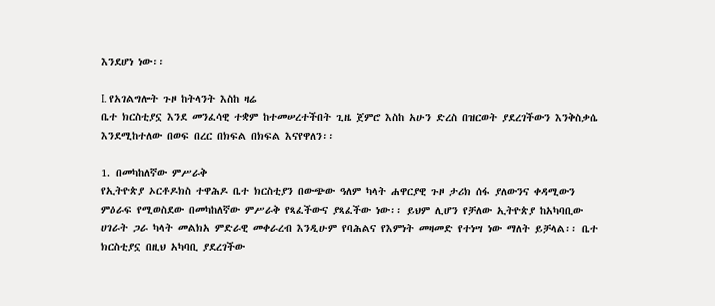እንደሆነ ነው፡፡

I. የአገልግሎት ጉዞ ከትላንት እስከ ዛሬ
ቤተ ክርስቲያኗ እንደ መንፈሳዊ ተቋም ከተመሠረተችበት ጊዜ ጀምሮ እስከ አሁን ድረስ በዝርወት ያደረገችውን እንቅስቃሴ እንደሚከተለው በወፍ በረር በክፍል በክፍል እናየዋለን፡፡

1. በመካከለኛው ምሥራቅ
የኢትዮጵያ ኦርቶዶክስ ተዋሕዶ ቤተ ክርስቲያን በውጭው ዓለም ካላት ሐዋርያዊ ጉዞ ታሪክ ሰፋ ያለውንና ቀዳሚውን ምዕራፍ የሚወስደው በመካከለኛው ምሥራቅ የጻፈችውና ያጻፈችው ነው፡፡ ይህም ሊሆን የቻለው ኢትዮጵያ ከአካባቢው ሀገራት ጋራ ካላት መልክአ ምድራዊ መቀራረብ እንዲሁም የባሕልና የእምነት መዛመድ የተነሣ ነው ማለት ይቻላል፡፡ ቤተ ክርስቲያኗ በዚህ አካባቢ ያደረገችው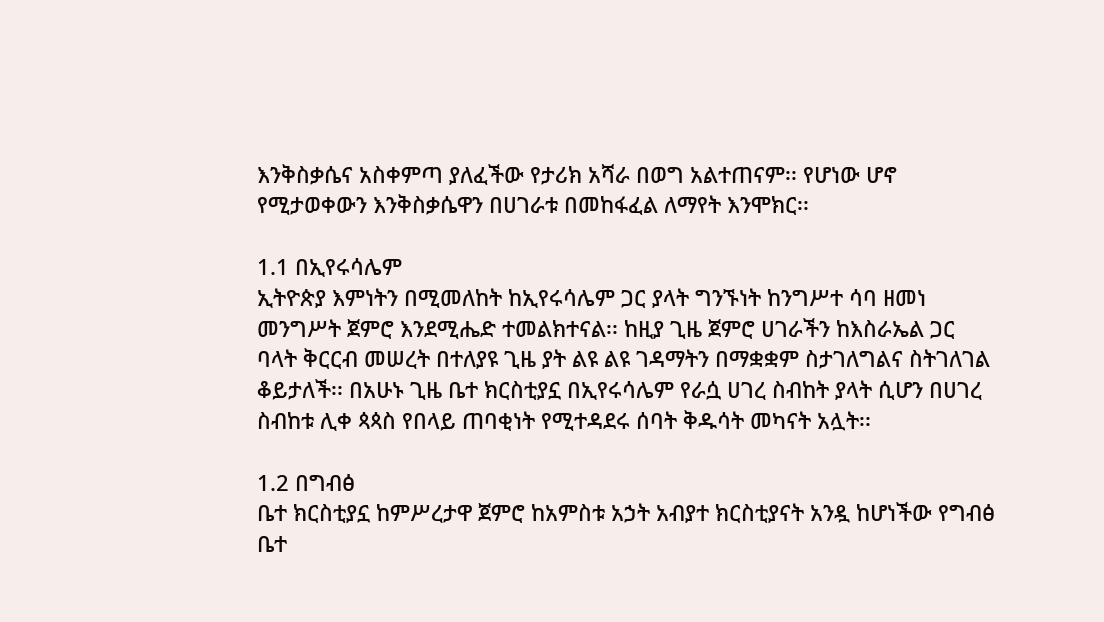እንቅስቃሴና አስቀምጣ ያለፈችው የታሪክ አሻራ በወግ አልተጠናም፡፡ የሆነው ሆኖ የሚታወቀውን እንቅስቃሴዋን በሀገራቱ በመከፋፈል ለማየት እንሞክር፡፡

1.1 በኢየሩሳሌም
ኢትዮጵያ እምነትን በሚመለከት ከኢየሩሳሌም ጋር ያላት ግንኙነት ከንግሥተ ሳባ ዘመነ መንግሥት ጀምሮ እንደሚሔድ ተመልክተናል፡፡ ከዚያ ጊዜ ጀምሮ ሀገራችን ከእስራኤል ጋር ባላት ቅርርብ መሠረት በተለያዩ ጊዜ ያት ልዩ ልዩ ገዳማትን በማቋቋም ስታገለግልና ስትገለገል ቆይታለች፡፡ በአሁኑ ጊዜ ቤተ ክርስቲያኗ በኢየሩሳሌም የራሷ ሀገረ ስብከት ያላት ሲሆን በሀገረ ስብከቱ ሊቀ ጳጳስ የበላይ ጠባቂነት የሚተዳደሩ ሰባት ቅዱሳት መካናት አሏት፡፡

1.2 በግብፅ
ቤተ ክርስቲያኗ ከምሥረታዋ ጀምሮ ከአምስቱ አኃት አብያተ ክርስቲያናት አንዷ ከሆነችው የግብፅ ቤተ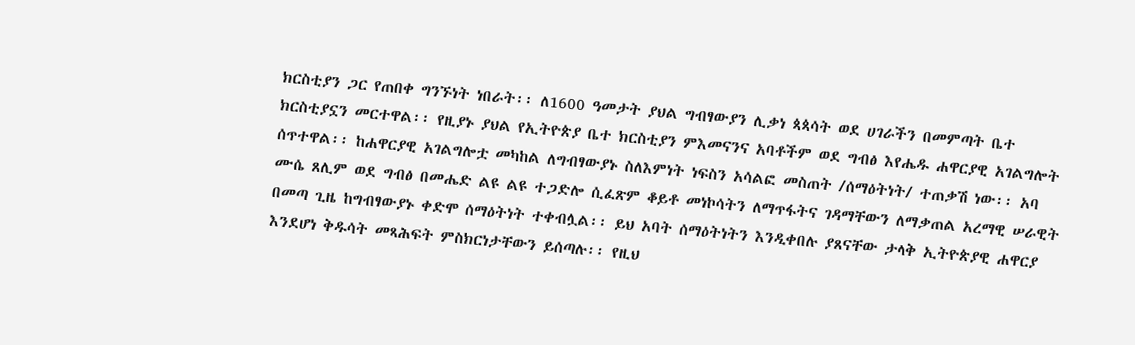ክርስቲያን ጋር የጠበቀ ግንኙነት ነበራት፡፡ ለ1600 ዓመታት ያህል ግብፃውያን ሊቃነ ጳጳሳት ወደ ሀገራችን በመምጣት ቤተ ክርስቲያኗን መርተዋል፡፡ የዚያኑ ያህል የኢትዮጵያ ቤተ ክርስቲያን ምእመናንና አባቶችም ወደ ግብፅ እየሔዱ ሐዋርያዊ አገልግሎት ሰጥተዋል፡፡ ከሐዋርያዊ አገልግሎቷ መካከል ለግብፃውያኑ ስለእምነት ነፍስን አሳልፎ መስጠት /ሰማዕትነት/ ተጠቃሽ ነው፡፡ አባ ሙሴ ጸሊም ወደ ግብፅ በመሔድ ልዩ ልዩ ተጋድሎ ሲፈጽም ቆይቶ መነኮሳትን ለማጥፋትና ገዳማቸውን ለማቃጠል አረማዊ ሠራዊት በመጣ ጊዜ ከግብፃውያኑ ቀድሞ ሰማዕትነት ተቀብሏል፡፡ ይህ አባት ሰማዕትነትን እንዲቀበሉ ያጸናቸው ታላቅ ኢትዮጵያዊ ሐዋርያ እንደሆነ ቅዱሳት መጻሕፍት ምስክርነታቸውን ይሰጣሉ፡፡ የዚህ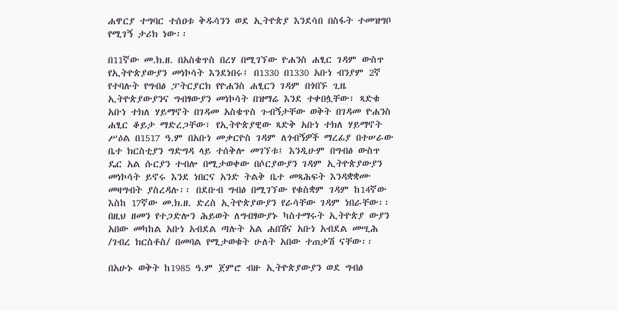ሐዋርያ ተግባር ተሰዐቱ ቅዱሳንን ወደ ኢትዮጵያ እንደሳበ በስፋት ተመዝግቦ የሚገኝ ታሪክ ነው፡፡

በ11ኛው መ.ክ.ዘ. በአስቄጥስ በረሃ በሚገኘው ዮሐንስ ሐፂር ገዳም ውስጥ የኢትዮጵያውያን መነኮሳት እንደነበሩ፤ በ1330 በ1330 አቡነ ብንያም 2ኛ የተባሉት የግብፅ ፓትርያርክ የዮሐንስ ሐፂርን ገዳም በጎበኙ ጊዜ ኢትዮጵያውያንና ግብፃውያን መነኮሳት በዝማሬ እንደ ተቀበሏቸው፣ ጻድቁ አቡነ ተክለ ሃይማኖት በገዳመ አስቄጥስ ጉብኝታቸው ወቅት በገዳመ ዮሐንስ ሐፂር ቆይታ ማድረጋቸው፣ የኢትዮጵያዊው ጻድቅ አቡነ ተክለ ሃይማኖት ሥዕል በ1517 ዓ.ም በአቡነ መቃርዮስ ገዳም ለጎብኝዎች ማረፊያ በተሠራው ቤተ ክርስቲያን ግድግዳ ላይ ተሰቅሎ መገኘቱ፤ እንዲሁም በግብፅ ውስጥ ዴር አል ሱርያን ተብሎ በሚታወቀው በሶርያውያን ገዳም ኢትዮጵያውያን መነኮሳት ይኖሩ እንደ ነበርና አንድ ትልቅ ቤተ መጻሕፍት እንዳቋቋሙ መዛግብት ያስረዳሉ፡፡ በደቡብ ግብፅ በሚገኘው የቁስቋም ገዳም ከ14ኛው እስከ 17ኛው መ.ክ.ዘ. ድረስ ኢትዮጵያውያን የራሳቸው ገዳም ነበራቸው፡፡ በዚህ ዘመን የተጋድሎን ሕይወት ለግብፃውያኑ ካስተማሩት ኢትዮጵያ ውያን አበው መካከል አቡነ አብደል ጣሉት አል ሐበሽና አቡነ አብደል መሢሕ /ገብረ ክርስቶስ/ በመባል የሚታወቁት ሁለት አበው ተጠቃሽ ናቸው፡፡

በአሁኑ ወቅት ከ1985 ዓ.ም ጀምሮ ብዙ ኢትዮጵያውያን ወደ ግብፅ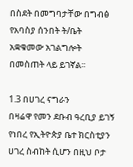በስደት በመግባታቸው በግብፅ የአባስያ ሰንበት ት/ቤት አቋቁመው አገልግሎት በመስጠት ላይ ይገኛል፡፡

1.3 በሀገረ ናግራን
በዛሬዋ የመን ደቡብ ዓረቢያ ይገኝ የነበረ የኢትዮጵያ ቤተ ክርስቲያን ሀገረ ስብከት ሲሆን በዚህ ቦታ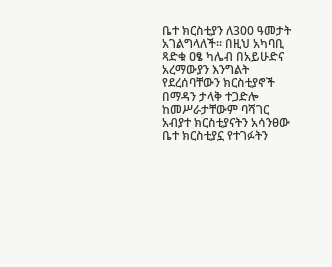ቤተ ክርስቲያን ለ300 ዓመታት አገልግላለች፡፡ በዚህ አካባቢ ጻድቁ ዐፄ ካሌብ በአይሁድና አረማውያን እንግልት የደረሰባቸውን ክርስቲያኖች በማዳን ታላቅ ተጋድሎ ከመሥራታቸውም ባሻገር አብያተ ክርስቲያናትን አሳንፀው ቤተ ክርስቲያኗ የተገፉትን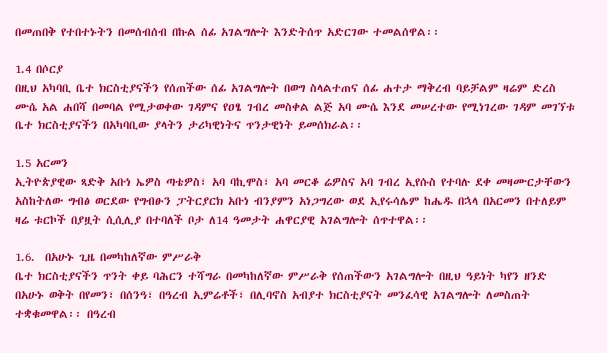በመጠበቅ የተበተኑትን በመሰብሰብ በኩል ሰፊ አገልግሎት እንድትሰጥ አድርገው ተመልሰዋል፡፡

1.4 በሶርያ
በዚህ አካባቢ ቤተ ክርስቲያናችን የሰጠችው ሰፊ አገልግሎት በወግ ስላልተጠና ሰፊ ሐተታ ማቅረብ ባይቻልም ዛሬም ድረስ ሙሴ አል ሐበሻ በመባል የሚታወቀው ገዳምና የዐፄ ገብረ መስቀል ልጅ አባ ሙሴ እንደ መሠረተው የሚነገረው ገዳም መገኘቱ ቤተ ክርስቲያናችን በአካባቢው ያላትን ታሪካዊነትና ጥንታዊነት ይመሰክራል፡፡

1.5 አርመን
ኢትዮጵያዊው ጻድቅ አቡነ ኤዎስ ጣቴዎስ፣ አባ ባኪሞስ፣ አባ መርቆ ሬዎስና አባ ገብረ ኢየሱስ የተባሉ ደቀ መዛሙርታቸውን አስከትለው ግብፅ ወርደው የግብፁን ፓትርያርክ አቡነ ብንያምን አነጋግረው ወደ ኢየሩሳሌም ከሔዱ በኋላ በአርመን በተለይም ዛሬ ቱርኮች በያዟት ሲሲሊያ በተባለች ቦታ ለ14 ዓመታት ሐዋርያዊ አገልግሎት ሰጥተዋል፡፡

1.6.  በአሁኑ ጊዜ በመካከለኛው ምሥራቅ
ቤተ ክርስቲያናችን ጥንት ቀይ ባሕርን ተሻግራ በመካከለኛው ምሥራቅ የሰጠችውን አገልግሎት በዚህ ዓይነት ካየን ዘንድ በአሁኑ ወቅት በየመን፣ በሰንዓ፣ በዓረብ ኢምሬቶች፣ በሊባኖስ አብያተ ክርስቲያናት መንፈሳዊ አገልግሎት ለመስጠት ተቋቁመዋል፡፡ በዓረብ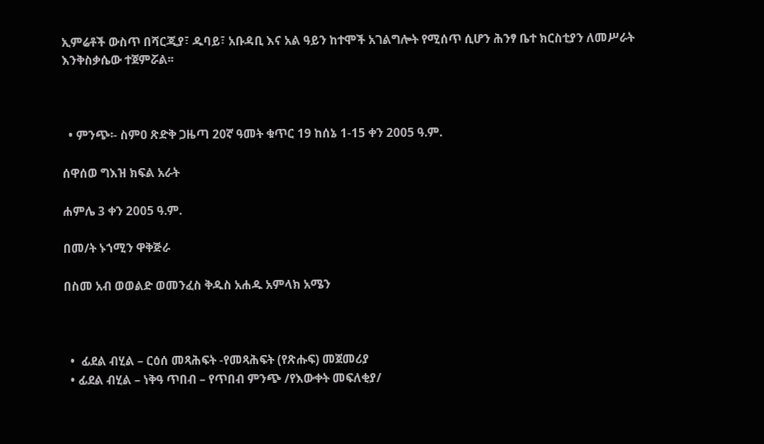ኢምሬቶች ውስጥ በሻርጂያ፣ ዱባይ፣ አቡዳቢ እና አል ዓይን ከተሞች አገልግሎት የሚሰጥ ሲሆን ሕንፃ ቤተ ክርስቲያን ለመሥራት እንቅስቃሴው ተጀምሯል፡፡



  • ምንጭ፡- ስምዐ ጽድቅ ጋዜጣ 20ኛ ዓመት ቁጥር 19 ከሰኔ 1-15 ቀን 2005 ዓ.ም.

ሰዋሰወ ግእዝ ክፍል አራት

ሐምሌ 3 ቀን 2005 ዓ.ም.

በመ/ት ኑኀሚን ዋቅጅራ

በስመ አብ ወወልድ ወመንፈስ ቅዱስ አሐዱ አምላክ አሜን



  •  ፊደል ብሂል – ርዕሰ መጻሕፍት -የመጻሕፍት (የጽሑፍ) መጀመሪያ
  • ፊደል ብሂል – ነቅዓ ጥበብ – የጥበብ ምንጭ /የእውቀት መፍለቂያ/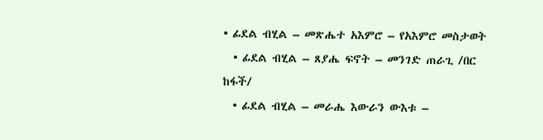• ፊደል ብሂል – መጽሔተ አእምሮ – የአእምሮ መስታወት
  • ፊደል ብሂል – ጸያሔ ፍኖት – መንገድ ጠራጊ /በር ከፋች/
  • ፊደል ብሂል – መራሔ እውራን ውእቱ –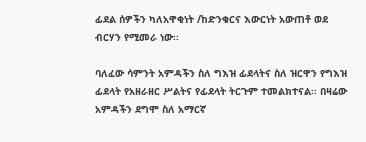ፊደል ሰዎችን ካለአዋቂነት /ከድንቁርና እውርነት አውጠቶ ወደ ብርሃን የሚመራ ነው፡፡

ባለፈው ሳምንት አምዳችን ስለ ግእዝ ፊደላትና ስለ ዝርዋን የግእዝ ፊደላት የአዘራዘር ሥልትና የፊደላት ትርጉም ተመልክተናል፡፡ በዛሬው አምዳችን ደግሞ ስለ አማርኛ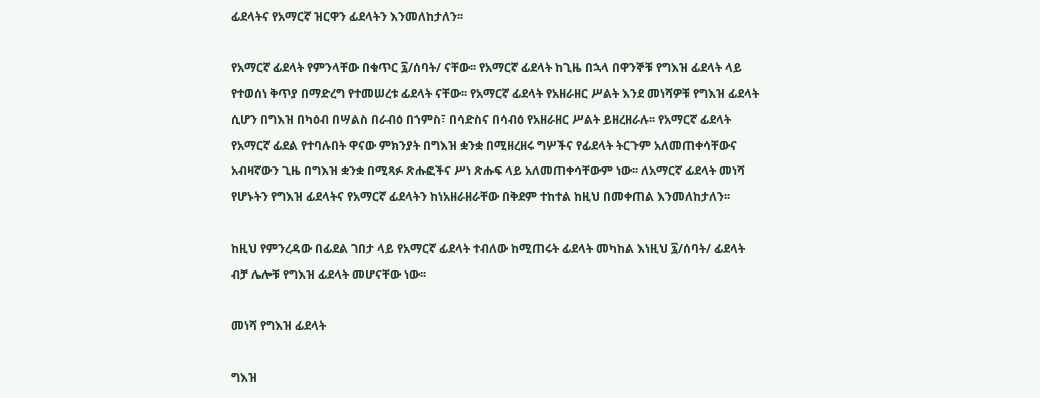ፊደላትና የአማርኛ ዝርዋን ፊደላትን እንመለከታለን፡፡

የአማርኛ ፊደላት የምንላቸው በቁጥር ፯/ሰባት/ ናቸው፡፡ የአማርኛ ፊደላት ከጊዜ በኋላ በዋንኞቹ የግእዝ ፊደላት ላይ የተወሰነ ቅጥያ በማድረግ የተመሠረቱ ፊደላት ናቸው፡፡ የአማርኛ ፊደላት የአዘራዘር ሥልት እንደ መነሻዎቹ የግእዝ ፊደላት ሲሆን በግእዝ በካዕብ በሣልስ በራብዕ በኀምስ፣ በሳድስና በሳብዕ የአዘራዘር ሥልት ይዘረዘራሉ፡፡ የአማርኛ ፊደላት የአማርኛ ፊደል የተባሉበት ዋናው ምክንያት በግእዝ ቋንቋ በሚዘረዘሩ ግሦችና የፊደላት ትርጉም አለመጠቀሳቸውና አብዛኛውን ጊዜ በግእዝ ቋንቋ በሚጻፉ ጽሑፎችና ሥነ ጽሑፍ ላይ አለመጠቀሳቸውም ነው፡፡ ለአማርኛ ፊደላት መነሻ የሆኑትን የግእዝ ፊደላትና የአማርኛ ፊደላትን ከነአዘራዘራቸው በቅደም ተከተል ከዚህ በመቀጠል እንመለከታለን፡፡

ከዚህ የምንረዳው በፊደል ገበታ ላይ የአማርኛ ፊደላት ተብለው ከሚጠሩት ፊደላት መካከል እነዚህ ፯/ሰባት/ ፊደላት ብቻ ሌሎቹ የግእዝ ፊደላት መሆናቸው ነው፡፡

መነሻ የግእዝ ፊደላት

ግእዝ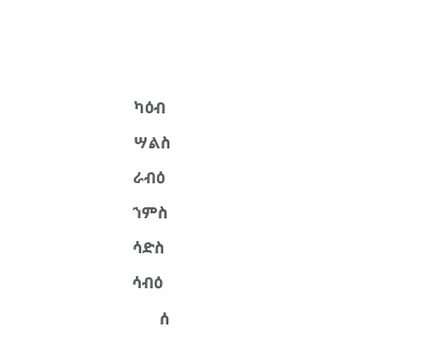ካዕብ

ሣልስ

ራብዕ

ኀምስ

ሳድስ

ሳብዕ

       ሰ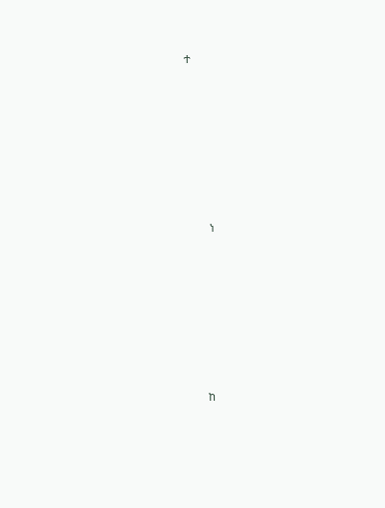ተ













        ነ













       ከ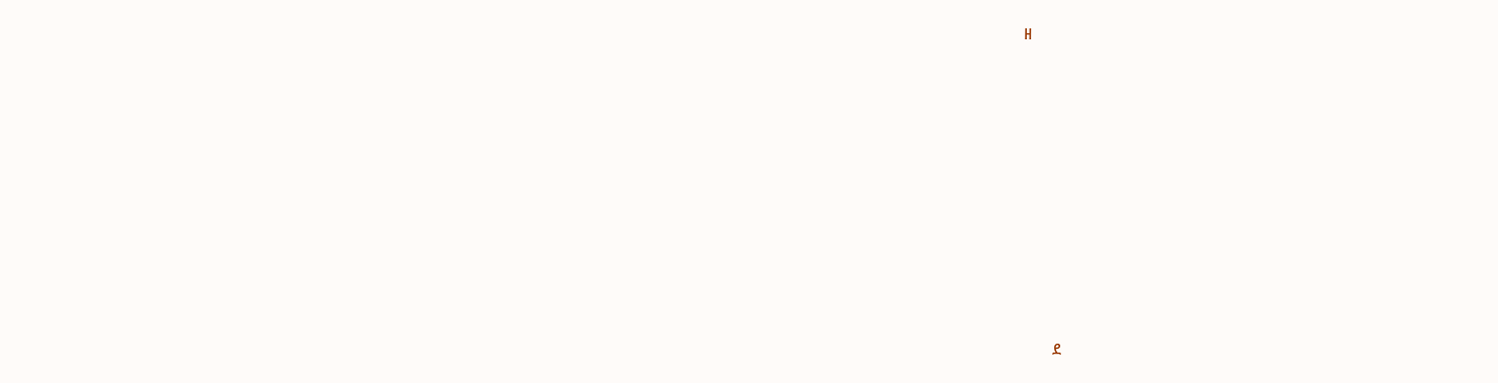ዘ













        ደ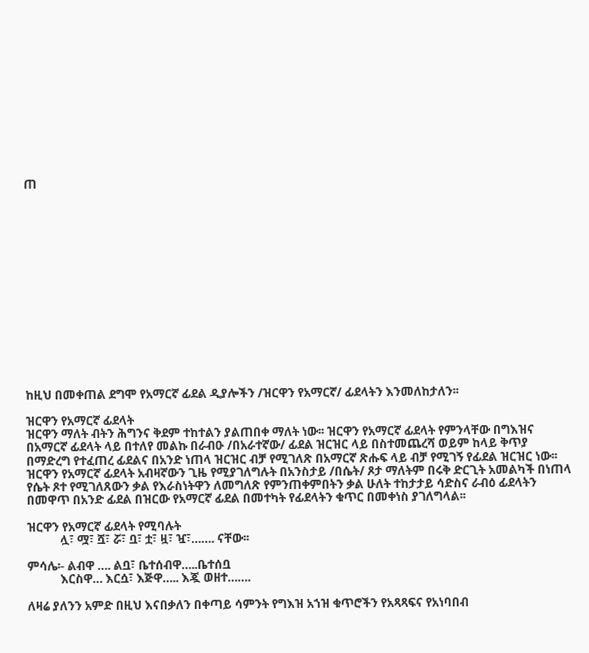ጠ















ከዚህ በመቀጠል ደግሞ የአማርኛ ፊደል ዲያሎችን /ዝርዋን የአማርኛ/ ፊደላትን እንመለከታለን፡፡

ዝርዋን የአማርኛ ፊደላት
ዝርዋን ማለት ብትን ሕግንና ቅደም ተከተልን ያልጠበቀ ማለት ነው፡፡ ዝርዋን የአማርኛ ፊደላት የምንላቸው በግእዝና በአማርኛ ፊደላት ላይ በተለየ መልኩ በራብዑ /በአራተኛው/ ፊደል ዝርዝር ላይ በስተመጨረሻ ወይም ከላይ ቅጥያ በማድረግ የተፈጠረ ፊደልና በአንድ ነጠላ ዝርዝር ብቻ የሚገለጽ በአማርኛ ጽሑፍ ላይ ብቻ የሚገኝ የፊደል ዝርዝር ነው፡፡ ዝርዋን የአማርኛ ፊደላት አብዛኛውን ጊዜ የሚያገለግሉት በአንስታይ /በሴት/ ጾታ ማለትም በሩቅ ድርጊት አመልካች በነጠላ የሴት ጾተ የሚገለጸውን ቃል የእራስነትዋን ለመግለጽ የምንጠቀምበትን ቃል ሁለት ተከታታይ ሳድስና ራብዕ ፊደላትን በመዋጥ በአንድ ፊደል በዝርው የአማርኛ ፊደል በመተካት የፊደላትን ቁጥር በመቀነስ ያገለግላል፡፡

ዝርዋን የአማርኛ ፊደላት የሚባሉት
           ሏ፣ ሟ፣ ሿ፣ ሯ፣ ቧ፣ ቷ፣ ዟ፣ ዧ፣……. ናቸው፡፡

ምሳሌ፡- ልብዋ …. ልቧ፣ ቤተሰብዋ…..ቤተሰቧ
           እርስዋ… እርሷ፣ እጅዋ….. እጇ ወዘተ…….

ለዛሬ ያለንን አምድ በዚህ እናበቃለን በቀጣይ ሳምንት የግእዝ አኀዝ ቁጥሮችን የአጻጻፍና የአነባበብ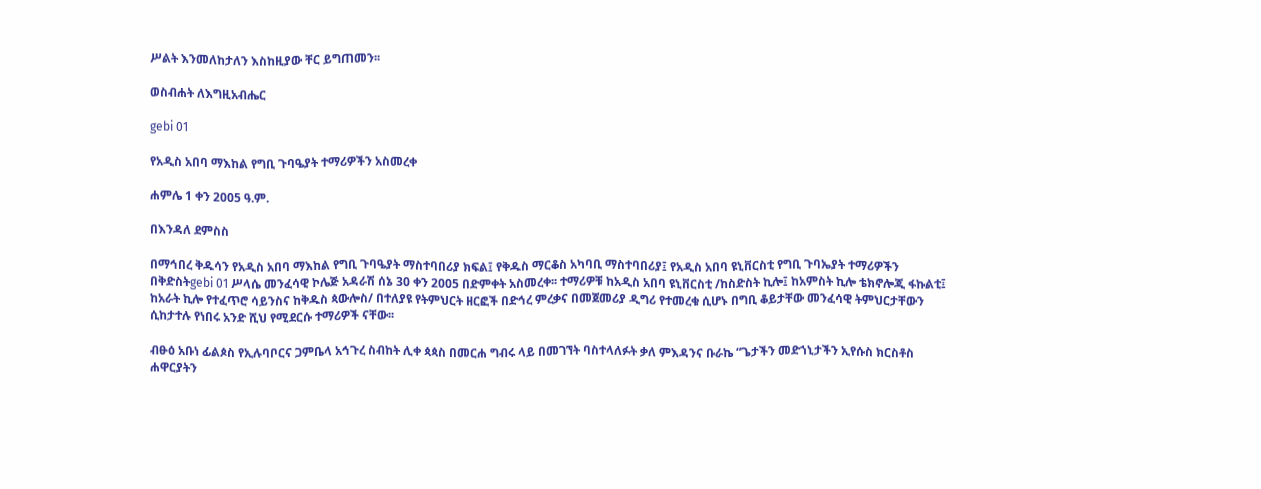ሥልት እንመለከታለን እስከዚያው ቸር ይግጠመን፡፡

ወስብሐት ለእግዚአብሔር

gebi 01

የአዲስ አበባ ማእከል የግቢ ጉባዔያት ተማሪዎችን አስመረቀ

ሐምሌ 1 ቀን 2005 ዓ.ም.

በእንዳለ ደምስስ

በማኅበረ ቅዱሳን የአዲስ አበባ ማእከል የግቢ ጉባዔያት ማስተባበሪያ ክፍል፤ የቅዱስ ማርቆስ አካባቢ ማስተባበሪያ፤ የአዲስ አበባ ዩኒቨርስቲ የግቢ ጉባኤያት ተማሪዎችን በቅድስትgebi 01 ሥላሴ መንፈሳዊ ኮሌጅ አዳራሽ ሰኔ 30 ቀን 2005 በድምቀት አስመረቀ፡፡ ተማሪዎቹ ከአዲስ አበባ ዩኒቨርስቲ /ከስድስት ኪሎ፤ ከአምስት ኪሎ ቴክኖሎጂ ፋኩልቲ፤ ከአራት ኪሎ የተፈጥሮ ሳይንስና ከቅዱስ ጳውሎስ/ በተለያዩ የትምህርት ዘርፎች በድኅረ ምረቃና በመጀመሪያ ዲግሪ የተመረቁ ሲሆኑ በግቢ ቆይታቸው መንፈሳዊ ትምህርታቸውን ሲከታተሉ የነበሩ አንድ ሺህ የሚደርሱ ተማሪዎች ናቸው፡፡

ብፁዕ አቡነ ፊልጶስ የኢሉባቦርና ጋምቤላ አኅጉረ ስብከት ሊቀ ጳጳስ በመርሐ ግብሩ ላይ በመገኘት ባስተላለፉት ቃለ ምእዳንና ቡራኬ “ጌታችን መድኀኒታችን ኢየሱስ ክርስቶስ ሐዋርያትን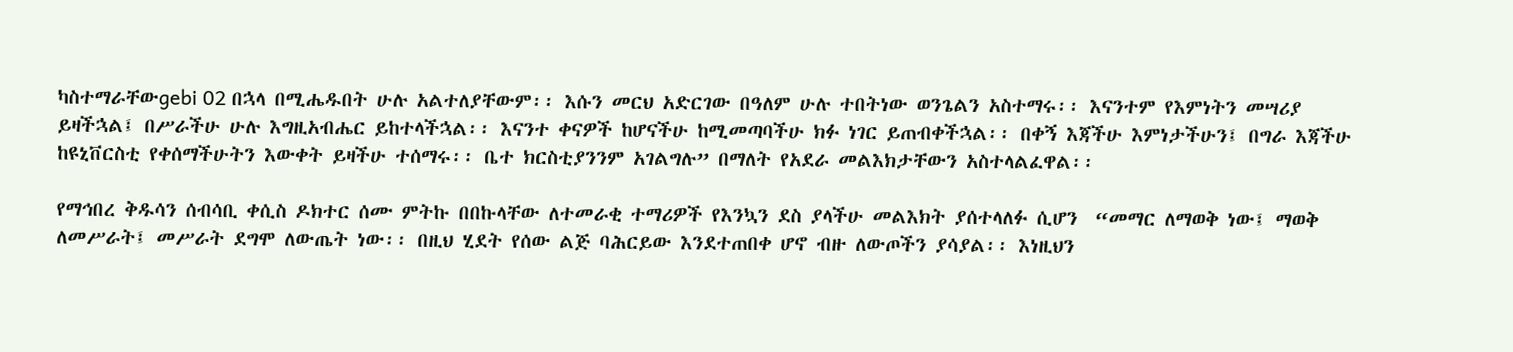ካስተማራቸውgebi 02 በኋላ በሚሔዱበት ሁሉ አልተለያቸውም፡፡ እሱን መርህ አድርገው በዓለም ሁሉ ተበትነው ወንጌልን አስተማሩ፡፡ እናንተም የእምነትን መሣሪያ ይዛችኋል፤ በሥራችሁ ሁሉ እግዚአብሔር ይከተላችኋል፡፡ እናንተ ቀናዎች ከሆናችሁ ከሚመጣባችሁ ክፉ ነገር ይጠብቀችኋል፡፡ በቀኝ እጃችሁ እምነታችሁን፤ በግራ እጃችሁ ከዩኒቨርስቲ የቀሰማችሁትን እውቀት ይዛችሁ ተሰማሩ፡፡ ቤተ ክርስቲያንንም አገልግሉ” በማለት የአደራ መልእክታቸውን አስተላልፈዋል፡፡

የማኅበረ ቅዱሳን ሰብሳቢ ቀሲስ ዶክተር ሰሙ ምትኩ በበኩላቸው ለተመራቂ ተማሪዎች የእንኳን ደስ ያላችሁ መልእክት ያሰተላለፉ ሲሆን  “መማር ለማወቅ ነው፤ ማወቅ ለመሥራት፤ መሥራት ደግሞ ለውጤት ነው፡፡ በዚህ ሂደት የሰው ልጅ ባሕርይው እንደተጠበቀ ሆኖ ብዙ ለውጦችን ያሳያል፡፡ እነዚህን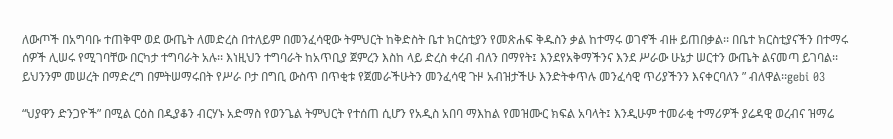ለውጦች በአግባቡ ተጠቅሞ ወደ ውጤት ለመድረስ በተለይም በመንፈሳዊው ትምህርት ከቅድስት ቤተ ክርስቲያን የመጽሐፍ ቅዱስን ቃል ከተማሩ ወገኖች ብዙ ይጠበቃል፡፡ በቤተ ክርስቲያናችን በተማሩ ሰዎች ሊሠሩ የሚገባቸው በርካታ ተግባራት አሉ፡፡ እነዚህን ተግባራት ከአጥቢያ ጀምረን እስከ ላይ ድረስ ቀረብ ብለን በማየት፤ እንደየአቅማችንና እንደ ሥራው ሁኔታ ሠርተን ውጤት ልናመጣ ይገባል፡፡ ይህንንም መሠረት በማድረግ በምትሠማሩበት የሥራ ቦታ በግቢ ውስጥ በጥቂቱ የጀመራችሁትን መንፈሳዊ ጉዞ አብዝታችሁ እንድትቀጥሉ መንፈሳዊ ጥሪያችንን እናቀርባለን ” ብለዋል፡፡gebi 03

“ህያዋን ድንጋዮች” በሚል ርዕስ በዲያቆን ብርሃኑ አድማስ የወንጌል ትምህርት የተሰጠ ሲሆን የአዲስ አበባ ማእከል የመዝሙር ክፍል አባላት፤ እንዲሁም ተመራቂ ተማሪዎች ያሬዳዊ ወረብና ዝማሬ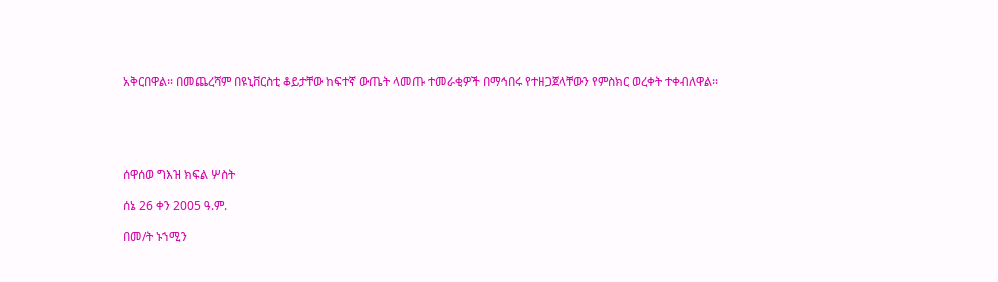አቅርበዋል፡፡ በመጨረሻም በዩኒቨርስቲ ቆይታቸው ከፍተኛ ውጤት ላመጡ ተመራቂዎች በማኅበሩ የተዘጋጀላቸውን የምስክር ወረቀት ተቀብለዋል፡፡





ሰዋሰወ ግእዝ ክፍል ሦስት

ሰኔ 26 ቀን 2005 ዓ.ም.

በመ/ት ኑኀሚን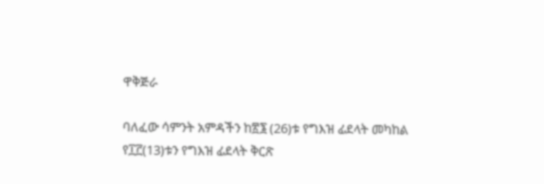ዋቅጅራ

ባለፈው ሳምንት አምዳችን ከ፳፮ (26)ቱ የግእዝ ፊደላት መካከል የ፲፫(13)ቱን የግእዝ ፊደላት ቅርጽ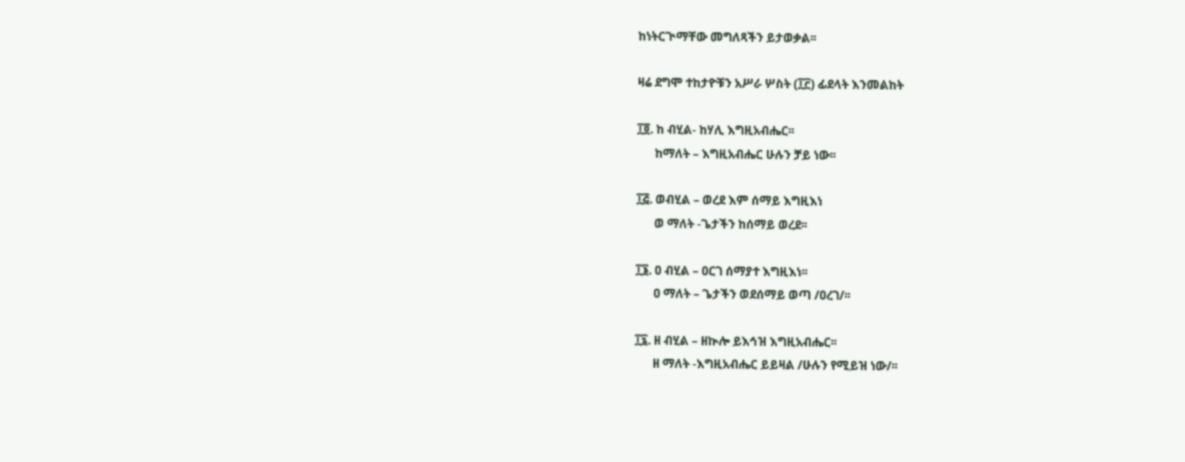ከነትርጒማቸው መግለጻችን ይታወቃል፡፡

ዛሬ ደግሞ ተከታዮቹን አሥራ ሦስት (፲፫) ፊደላት እንመልከት

፲፬. ከ ብሂል- ከሃሊ እግዚአብሔር፡፡
      ከማለት – እግዚአብሔር ሁሉን ቻይ ነው፡፡

፲፭. ወብሂል – ወረደ እም ሰማይ እግዚእነ
      ወ ማለት -ጌታችን ከሰማይ ወረደ፡፡

፲፮. ዐ ብሂል – ዐርገ ሰማያተ እግዚእነ፡፡
      ዐ ማለት – ጌታችን ወደሰማይ ወጣ /ዐረገ/፡፡

፲፯. ዘ ብሂል – ዘኲሎ ይእኅዝ እግዚአብሔር፡፡
      ዘ ማለት -እግዚአብሔር ይይዛል /ሁሉን የሚይዝ ነው/፡፡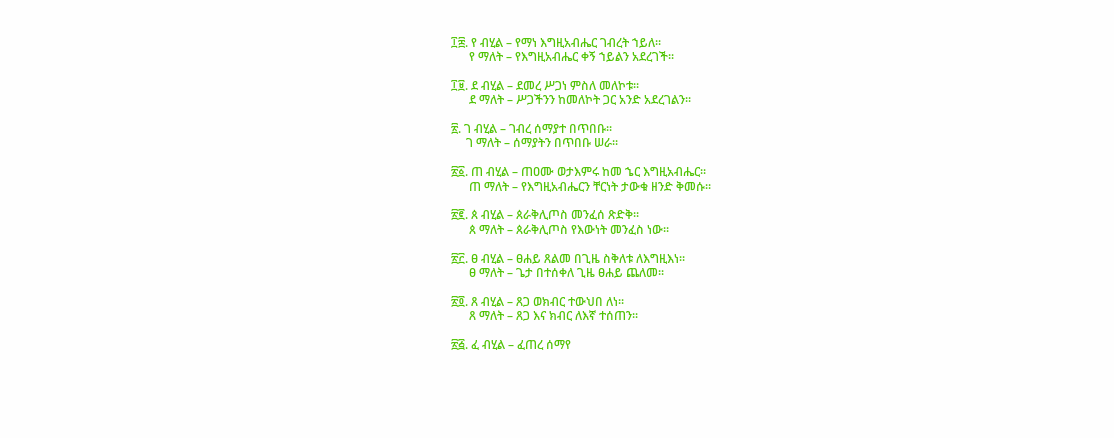፲፰. የ ብሂል – የማነ እግዚአብሔር ገብረት ኀይለ፡፡
      የ ማለት – የእግዚአብሔር ቀኝ ኀይልን አደረገች፡፡

፲፱. ደ ብሂል – ደመረ ሥጋነ ምስለ መለኮቱ፡፡
      ደ ማለት – ሥጋችንን ከመለኮት ጋር አንድ አደረገልን፡፡

፳. ገ ብሂል – ገብረ ሰማያተ በጥበቡ፡፡
     ገ ማለት – ሰማያትን በጥበቡ ሠራ፡፡

፳፩. ጠ ብሂል – ጠዐሙ ወታእምሩ ከመ ኄር እግዚአብሔር፡፡
      ጠ ማለት – የእግዚአብሔርን ቸርነት ታውቁ ዘንድ ቅመሱ፡፡

፳፪. ጰ ብሂል – ጰራቅሊጦስ መንፈሰ ጽድቅ፡፡
      ጰ ማለት – ጰራቅሊጦስ የእውነት መንፈስ ነው፡፡

፳፫. ፀ ብሂል – ፀሐይ ጸልመ በጊዜ ስቅለቱ ለእግዚእነ፡፡
      ፀ ማለት – ጌታ በተሰቀለ ጊዜ ፀሐይ ጨለመ፡፡

፳፬. ጸ ብሂል – ጸጋ ወክብር ተውህበ ለነ፡፡
      ጸ ማለት – ጸጋ እና ክብር ለእኛ ተሰጠን፡፡

፳፭. ፈ ብሂል – ፈጠረ ሰማየ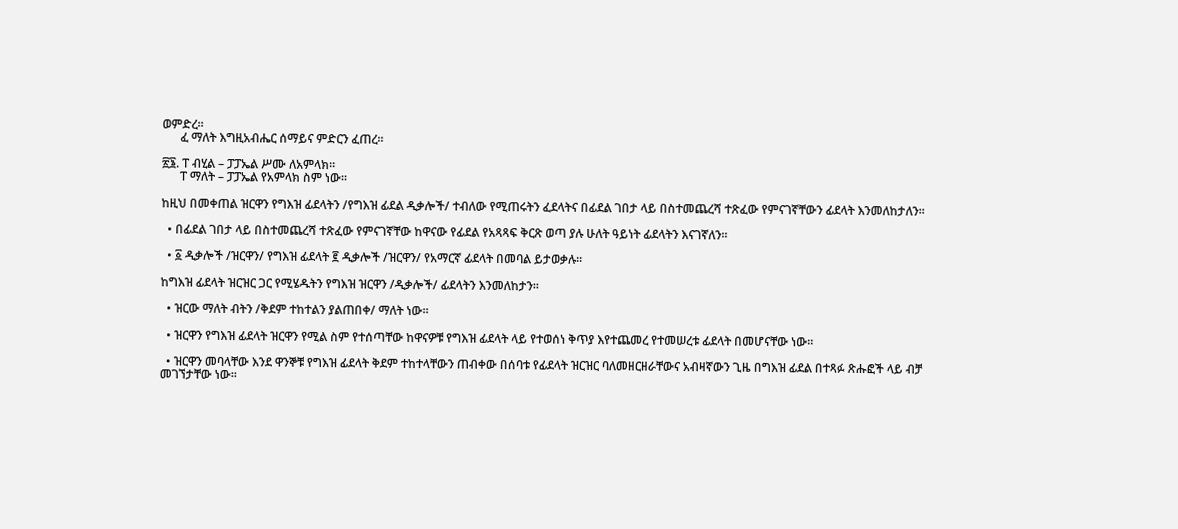ወምድረ፡፡
      ፈ ማለት እግዚአብሔር ሰማይና ምድርን ፈጠረ፡፡

፳፮. ፐ ብሂል – ፓፓኤል ሥሙ ለአምላክ፡፡
      ፐ ማለት – ፓፓኤል የአምላክ ስም ነው፡፡

ከዚህ በመቀጠል ዝርዋን የግእዝ ፊደላትን /የግእዝ ፊደል ዲቃሎች/ ተብለው የሚጠሩትን ፈደላትና በፊደል ገበታ ላይ በስተመጨረሻ ተጽፈው የምናገኛቸውን ፊደላት እንመለከታለን፡፡

  • በፊደል ገበታ ላይ በስተመጨረሻ ተጽፈው የምናገኛቸው ከዋናው የፊደል የአጻጻፍ ቅርጽ ወጣ ያሉ ሁለት ዓይነት ፊደላትን እናገኛለን፡፡

  • ፩ ዲቃሎች /ዝርዋን/ የግእዝ ፊደላት ፪ ዲቃሎች /ዝርዋን/ የአማርኛ ፊደላት በመባል ይታወቃሉ፡፡

ከግእዝ ፊደላት ዝርዝር ጋር የሚሄዱትን የግእዝ ዝርዋን /ዲቃሎች/ ፊደላትን እንመለከታን፡፡

  • ዝርው ማለት ብትን /ቅደም ተከተልን ያልጠበቀ/ ማለት ነው፡፡

  • ዝርዋን የግእዝ ፊደላት ዝርዋን የሚል ስም የተሰጣቸው ከዋናዎቹ የግእዝ ፊደላት ላይ የተወሰነ ቅጥያ እየተጨመረ የተመሠረቱ ፊደላት በመሆናቸው ነው፡፡

  • ዝርዋን መባላቸው እንደ ዋንኞቹ የግእዝ ፊደላት ቅደም ተከተላቸውን ጠብቀው በሰባቱ የፊደላት ዝርዝር ባለመዘርዘራቸውና አብዛኛውን ጊዜ በግእዝ ፊደል በተጻፉ ጽሑፎች ላይ ብቻ መገኘታቸው ነው፡፡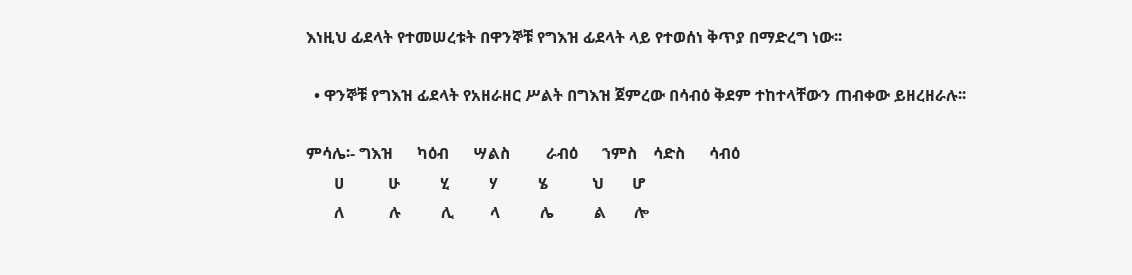እነዚህ ፊደላት የተመሠረቱት በዋንኞቹ የግእዝ ፊደላት ላይ የተወሰነ ቅጥያ በማድረግ ነው፡፡

  • ዋንኞቹ የግእዝ ፊደላት የአዘራዘር ሥልት በግእዝ ጀምረው በሳብዕ ቅደም ተከተላቸውን ጠብቀው ይዘረዘራሉ፡፡

ምሳሌ፡- ግእዝ      ካዕብ      ሣልስ         ራብዕ      ኀምስ    ሳድስ      ሳብዕ
       ሀ           ሁ          ሂ          ሃ          ሄ           ህ       ሆ
       ለ           ሉ          ሊ         ላ          ሌ          ል       ሎ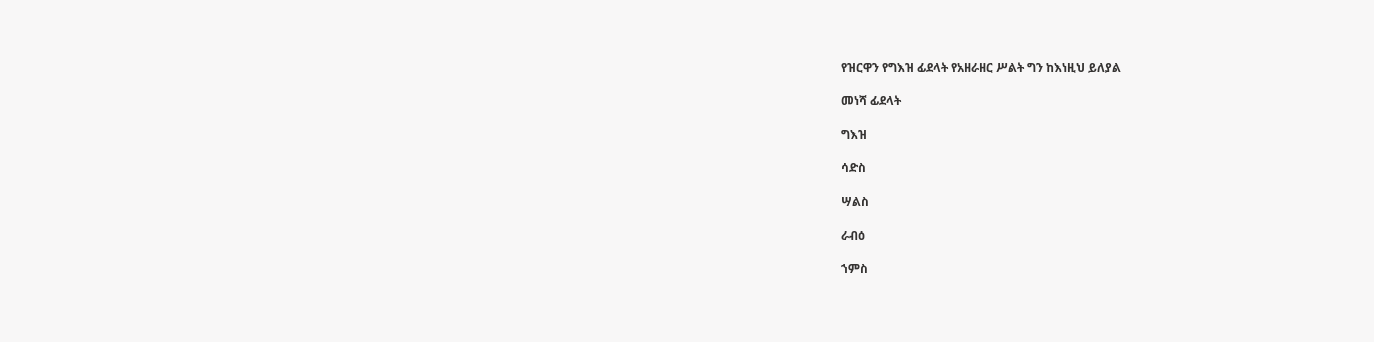የዝርዋን የግእዝ ፊደላት የአዘራዘር ሥልት ግን ከእነዚህ ይለያል

መነሻ ፊደላት

ግእዝ

ሳድስ

ሣልስ

ራብዕ

ኀምስ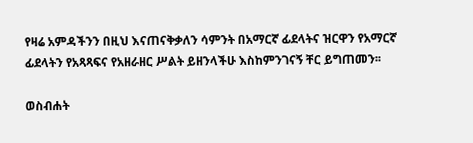የዛሬ አምዳችንን በዚህ እናጠናቅቃለን ሳምንት በአማርኛ ፊደላትና ዝርዋን የአማርኛ ፊደላትን የአጻጻፍና የአዘራዘር ሥልት ይዘንላችሁ እስከምንገናኝ ቸር ይግጠመን፡፡

ወስብሐት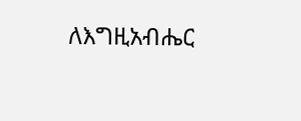ለእግዚአብሔር